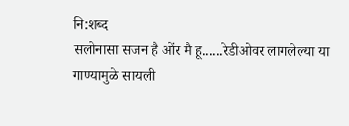नि:शब्द
सलोनासा सजन है ओंर मै हू......रेडीओवर लागलेल्या या गाण्यामुळे सायली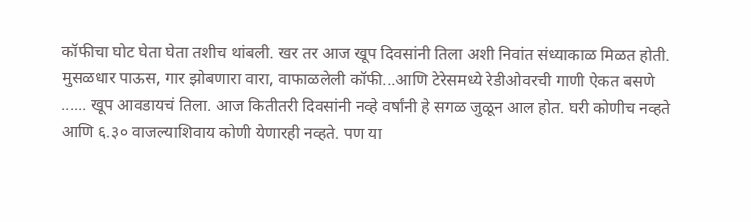कॉफीचा घोट घेता घेता तशीच थांबली. खर तर आज खूप दिवसांनी तिला अशी निवांत संध्याकाळ मिळत होती. मुसळधार पाऊस, गार झोबणारा वारा, वाफाळलेली कॉफी...आणि टेरेसमध्ये रेडीओवरची गाणी ऐकत बसणे ...... खूप आवडायचं तिला. आज कितीतरी दिवसांनी नव्हे वर्षांनी हे सगळ जुळून आल होत. घरी कोणीच नव्हते आणि ६.३० वाजल्याशिवाय कोणी येणारही नव्हते. पण या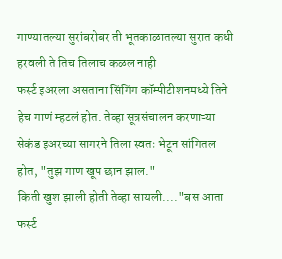गाण्यातल्या सुरांबरोबर ती भूतकाळातल्या सुरात कधी हरवली ते तिच तिलाच कळल नाही
फर्स्ट इअरला असताना सिंगिंग कॉम्पीटीशनमध्ये तिने हेच गाणं म्हटलं होत. तेव्हा सूत्रसंचालन करणाऱ्या सेकंड इअरच्या सागरने तिला स्वतः भेटून सांगितल होत, "तुझ गाण खूप छान झाल."
किती खुश झाली होती तेव्हा सायली...."बस आता फर्स्ट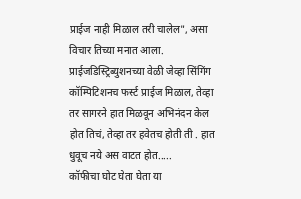प्राईज नाही मिळाल तरी चालेल", असा विचार तिच्या मनात आला.
प्राईजडिस्ट्रिब्युशनच्या वेळी जेव्हा सिंगिंग कॉम्पिटिशनच फर्स्ट प्राईज मिळाल, तेव्हा तर सागरने हात मिळवून अभिनंदन केल होत तिचं, तेव्हा तर हवेतच होती ती . हात धुवूच नये अस वाटत होत.....
कॉफीचा घोट घेता घेता या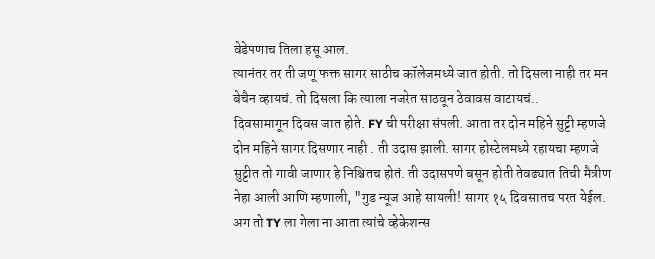वेडेपणाच तिला हसू आल.
त्यानंतर तर ती जणू फक्त सागर साठीच कॉलेजमध्ये जात होती. तो दिसला नाही तर मन बेचैन व्हायचं. तो दिसला कि त्याला नजरेत साठवून ठेवावस वाटायचं..
दिवसामागून दिवस जात होते. FY ची परीक्षा संपली. आता तर दोन महिने सुट्टी म्हणजे दोन महिने सागर दिसणार नाही . ती उदास झाली. सागर होस्टेलमध्ये रहायचा म्हणजे सुट्टीत तो गावी जाणार हे निश्चितच होतं. ती उदासपणे बसून होती तेवढ्यात तिची मैत्रीण नेहा आली आणि म्हणाली, "गुड न्यूज आहे सायली! सागर १५ दिवसातच परत येईल. अग तो TY ला गेला ना आता त्यांचे व्हेकेशन्स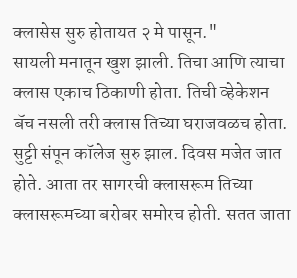क्लासेस सुरु होतायत २ मे पासून."
सायली मनातून खुश झाली. तिचा आणि त्याचा क्लास एकाच ठिकाणी होता. तिची व्हेकेशन बॅच नसली तरी क्लास तिच्या घराजवळच होता.
सुट्टी संपून कॉलेज सुरु झाल. दिवस मजेत जात होते. आता तर सागरची क्लासरूम तिच्या क्लासरूमच्या बरोबर समोरच होती. सतत जाता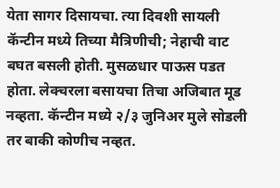येता सागर दिसायचा. त्या दिवशी सायली कॅन्टीन मध्ये तिच्या मैत्रिणीची; नेहाची वाट बघत बसली होती. मुसळधार पाऊस पडत होता. लेक्चरला बसायचा तिचा अजिबात मूड नव्हता. कॅन्टीन मध्ये २/३ जुनिअर मुले सोडली तर बाकी कोणीच नव्हत.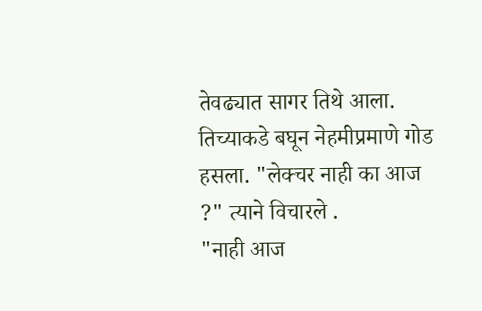तेवढ्यात सागर तिथे आला. तिच्याकडे बघून नेहमीप्रमाणे गोड हसला. "लेक्चर नाही का आज ?" त्याने विचारले .
"नाही आज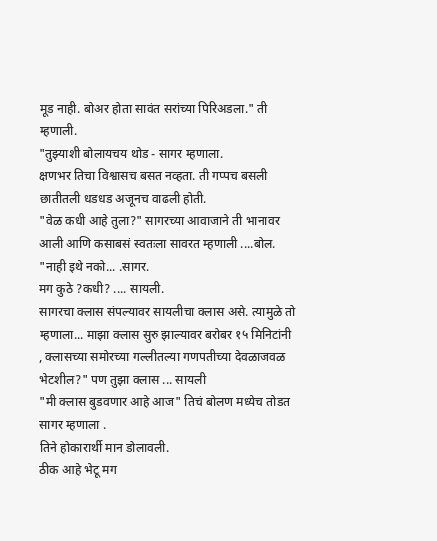मूड नाही. बोअर होता सावंत सरांच्या पिरिअडला." ती म्हणाली.
"तुझ्याशी बोलायचय थोड - सागर म्हणाला.
क्षणभर तिचा विश्वासच बसत नव्हता. ती गप्पच बसली छातीतली धडधड अजूनच वाढली होती.
"वेळ कधी आहे तुला?" सागरच्या आवाजाने ती भानावर आली आणि कसाबसं स्वतःला सावरत म्हणाली ....बोल.
"नाही इथे नको... .सागर.
मग कुठे ?कधी? .... सायली.
सागरचा क्लास संपल्यावर सायलीचा क्लास असे. त्यामुळे तो म्हणाला... माझा क्लास सुरु झाल्यावर बरोबर १५ मिनिटांनी , क्लासच्या समोरच्या गल्लीतल्या गणपतीच्या देवळाजवळ भेटशील?" पण तुझा क्लास ... सायली
"मी क्लास बुडवणार आहे आज" तिचं बोलण मध्येच तोडत सागर म्हणाला .
तिने होकारार्थी मान डोलावली.
ठीक आहे भेटू मग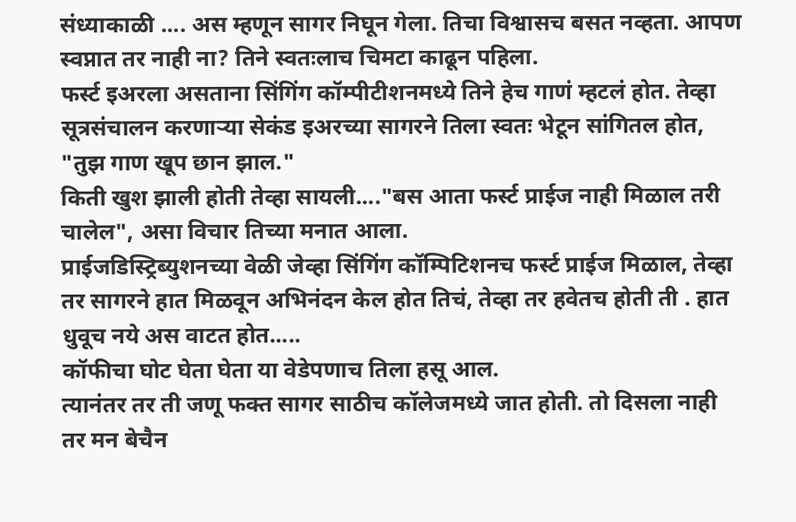संध्याकाळी .... अस म्हणून सागर निघून गेला. तिचा विश्वासच बसत नव्हता. आपण स्वप्नात तर नाही ना? तिने स्वतःलाच चिमटा काढून पहिला.
फर्स्ट इअरला असताना सिंगिंग कॉम्पीटीशनमध्ये तिने हेच गाणं म्हटलं होत. तेव्हा सूत्रसंचालन करणाऱ्या सेकंड इअरच्या सागरने तिला स्वतः भेटून सांगितल होत, "तुझ गाण खूप छान झाल."
किती खुश झाली होती तेव्हा सायली...."बस आता फर्स्ट प्राईज नाही मिळाल तरी चालेल", असा विचार तिच्या मनात आला.
प्राईजडिस्ट्रिब्युशनच्या वेळी जेव्हा सिंगिंग कॉम्पिटिशनच फर्स्ट प्राईज मिळाल, तेव्हा तर सागरने हात मिळवून अभिनंदन केल होत तिचं, तेव्हा तर हवेतच होती ती . हात धुवूच नये अस वाटत होत.....
कॉफीचा घोट घेता घेता या वेडेपणाच तिला हसू आल.
त्यानंतर तर ती जणू फक्त सागर साठीच कॉलेजमध्ये जात होती. तो दिसला नाही तर मन बेचैन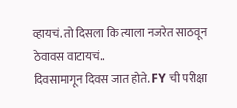व्हायचं. तो दिसला कि त्याला नजरेत साठवून ठेवावस वाटायचं..
दिवसामागून दिवस जात होते. FY ची परीक्षा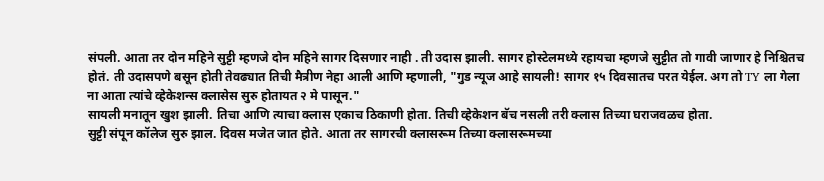संपली. आता तर दोन महिने सुट्टी म्हणजे दोन महिने सागर दिसणार नाही . ती उदास झाली. सागर होस्टेलमध्ये रहायचा म्हणजे सुट्टीत तो गावी जाणार हे निश्चितच होतं. ती उदासपणे बसून होती तेवढ्यात तिची मैत्रीण नेहा आली आणि म्हणाली, "गुड न्यूज आहे सायली! सागर १५ दिवसातच परत येईल. अग तो TY ला गेला ना आता त्यांचे व्हेकेशन्स क्लासेस सुरु होतायत २ मे पासून."
सायली मनातून खुश झाली. तिचा आणि त्याचा क्लास एकाच ठिकाणी होता. तिची व्हेकेशन बॅच नसली तरी क्लास तिच्या घराजवळच होता.
सुट्टी संपून कॉलेज सुरु झाल. दिवस मजेत जात होते. आता तर सागरची क्लासरूम तिच्या क्लासरूमच्या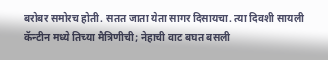बरोबर समोरच होती. सतत जाता येता सागर दिसायचा. त्या दिवशी सायली कॅन्टीन मध्ये तिच्या मैत्रिणीची; नेहाची वाट बघत बसली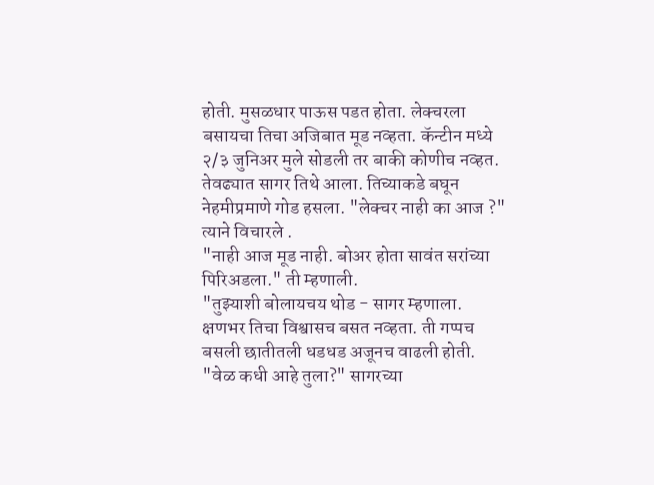होती. मुसळधार पाऊस पडत होता. लेक्चरला बसायचा तिचा अजिबात मूड नव्हता. कॅन्टीन मध्ये २/३ जुनिअर मुले सोडली तर बाकी कोणीच नव्हत. तेवढ्यात सागर तिथे आला. तिच्याकडे बघून नेहमीप्रमाणे गोड हसला. "लेक्चर नाही का आज ?" त्याने विचारले .
"नाही आज मूड नाही. बोअर होता सावंत सरांच्या पिरिअडला." ती म्हणाली.
"तुझ्याशी बोलायचय थोड - सागर म्हणाला.
क्षणभर तिचा विश्वासच बसत नव्हता. ती गप्पच बसली छातीतली धडधड अजूनच वाढली होती.
"वेळ कधी आहे तुला?" सागरच्या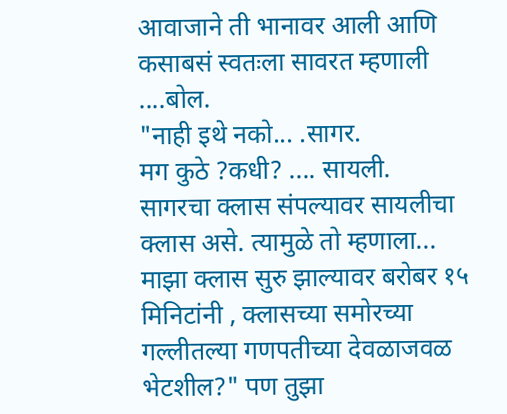आवाजाने ती भानावर आली आणि कसाबसं स्वतःला सावरत म्हणाली ....बोल.
"नाही इथे नको... .सागर.
मग कुठे ?कधी? .... सायली.
सागरचा क्लास संपल्यावर सायलीचा क्लास असे. त्यामुळे तो म्हणाला... माझा क्लास सुरु झाल्यावर बरोबर १५ मिनिटांनी , क्लासच्या समोरच्या गल्लीतल्या गणपतीच्या देवळाजवळ भेटशील?" पण तुझा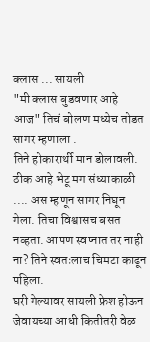क्लास ... सायली
"मी क्लास बुडवणार आहे आज" तिचं बोलण मध्येच तोडत सागर म्हणाला .
तिने होकारार्थी मान डोलावली.
ठीक आहे भेटू मग संध्याकाळी .... अस म्हणून सागर निघून गेला. तिचा विश्वासच बसत नव्हता. आपण स्वप्नात तर नाही ना? तिने स्वतःलाच चिमटा काढून पहिला.
घरी गेल्यावर सायली फ्रेश होऊन जेवायच्या आधी कितीतरी वेळ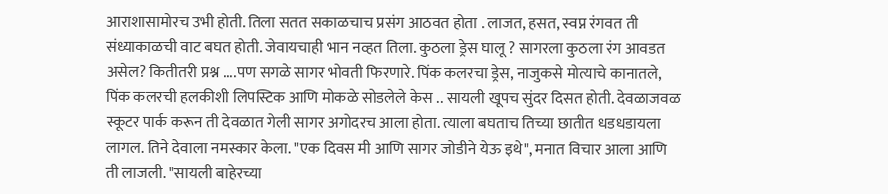आराशासामोरच उभी होती. तिला सतत सकाळचाच प्रसंग आठवत होता . लाजत, हसत, स्वप्न रंगवत ती संध्याकाळची वाट बघत होती. जेवायचाही भान नव्हत तिला. कुठला ड्रेस घालू ? सागरला कुठला रंग आवडत असेल? कितीतरी प्रश्न ....पण सगळे सागर भोवती फिरणारे. पिंक कलरचा ड्रेस, नाजुकसे मोत्याचे कानातले, पिंक कलरची हलकीशी लिपस्टिक आणि मोकळे सोडलेले केस .. सायली खूपच सुंदर दिसत होती. देवळाजवळ स्कूटर पार्क करून ती देवळात गेली सागर अगोदरच आला होता. त्याला बघताच तिच्या छातीत धडधडायला लागल. तिने देवाला नमस्कार केला. "एक दिवस मी आणि सागर जोडीने येऊ इथे", मनात विचार आला आणि ती लाजली. "सायली बाहेरच्या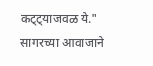कट्ट्याजवळ ये."
सागरच्या आवाजाने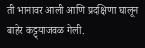ती भानावर आली आणि प्रदक्षिणा घालून बाहेर कट्ट्याजवळ गेली.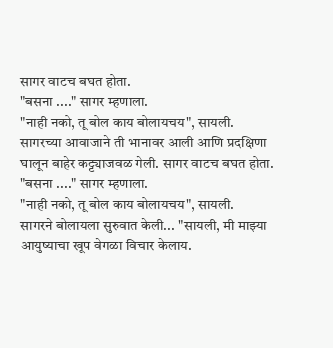सागर वाटच बघत होता.
"बसना ...." सागर म्हणाला.
"नाही नको, तू बोल काय बोलायचय", सायली.
सागरच्या आवाजाने ती भानावर आली आणि प्रदक्षिणा घालून बाहेर कट्ट्याजवळ गेली. सागर वाटच बघत होता.
"बसना ...." सागर म्हणाला.
"नाही नको, तू बोल काय बोलायचय", सायली.
सागरने बोलायला सुरुवात केली... "सायली, मी माझ्या आयुष्याचा खूप वेगळा विचार केलाय.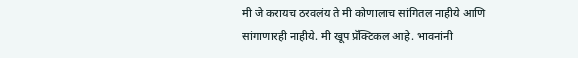मी जे करायच ठरवलंय ते मी कोणालाच सांगितल नाहीये आणि सांगाणारही नाहीये. मी खूप प्रॅक्टिकल आहे. भावनांनी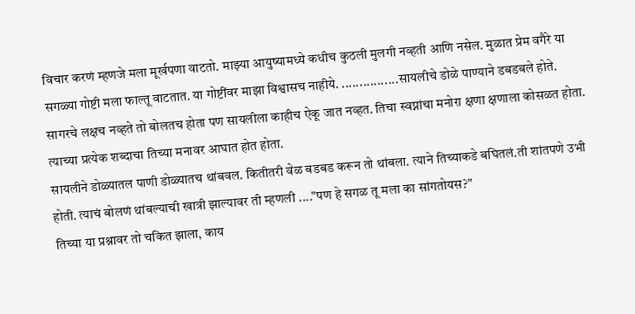विचार करणं म्हणजे मला मूर्खपणा वाटतो. माझ्या आयुष्यामध्ये कधीच कुठली मुलगी नव्हती आणि नसेल. मुळात प्रेम वगैरे या सगळ्या गोष्टी मला फाल्तू वाटतात. या गोष्टींवर माझा विश्वासच नाहीये. ................सायलीचे डोळे पाण्याने डबडबले होते. सागरचे लक्षच नव्हते तो बोलतच होता पण सायलीला काहीच ऐकू जात नव्हत. तिचा स्वप्नांचा मनोरा क्षणा क्षणाला कोसळत होता. त्याच्या प्रत्येक शब्दाचा तिच्या मनावर आघात होत होता.
सायलीने डोळ्यातल पाणी डोळ्यातच थांबवल. कितीतरी वेळ बडबड करून तो थांबला. त्याने तिच्याकडे बघितलं.ती शांतपणे उभी होती. त्याचं बोलणं थांबल्याची खात्री झाल्यावर ती म्हणली ...."पण हे सगळ तू मला का सांगतोयस?"
तिच्या या प्रश्नावर तो चकित झाला, काय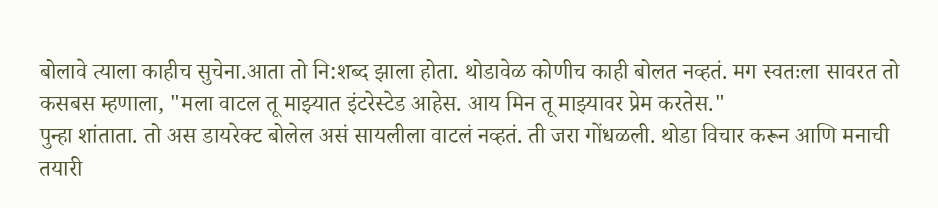बोलावे त्याला काहीच सुचेना.आता तो नि:शब्द झाला होता. थोडावेळ कोणीच काही बोलत नव्हतं. मग स्वतःला सावरत तो कसबस म्हणाला, "मला वाटल तू माझ्यात इंटरेस्टेड आहेस. आय मिन तू माझ्यावर प्रेम करतेस."
पुन्हा शांताता. तो अस डायरेक्ट बोलेल असं सायलीला वाटलं नव्हतं. ती जरा गोंधळली. थोडा विचार करून आणि मनाची तयारी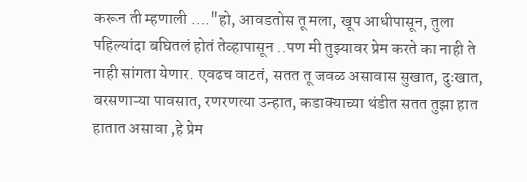करून ती म्हणाली ...."हो, आवडतोस तू मला, खूप आधीपासून, तुला पहिल्यांदा बघितलं होतं तेव्हापासून ..पण मी तुझ्यावर प्रेम करते का नाही ते नाही सांगता येणार. एवढच वाटतं, सतत तू जवळ असावास सुखात, दुःखात, बरसणाऱ्या पावसात, रणरणत्या उन्हात, कडाक्याच्या थंडीत सतत तुझा हात हातात असावा ,हे प्रेम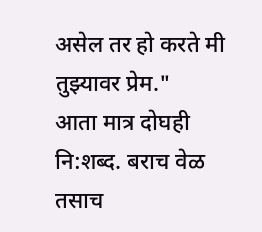असेल तर हो करते मी तुझ्यावर प्रेम."
आता मात्र दोघही नि:शब्द. बराच वेळ तसाच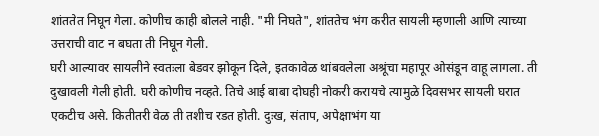शांततेत निघून गेला. कोणीच काही बोलले नाही. "मी निघते", शांततेच भंग करीत सायली म्हणाली आणि त्याच्या उत्तराची वाट न बघता ती निघून गेली.
घरी आल्यावर सायलीने स्वतःला बेडवर झोकून दिले, इतकावेळ थांबवलेला अश्रूंचा महापूर ओसंडून वाहू लागला. ती दुखावली गेली होती. घरी कोणीच नव्हते. तिचे आई बाबा दोघही नोकरी करायचे त्यामुळे दिवसभर सायली घरात एकटीच असे. कितीतरी वेळ ती तशीच रडत होती. दुःख, संताप, अपेक्षाभंग या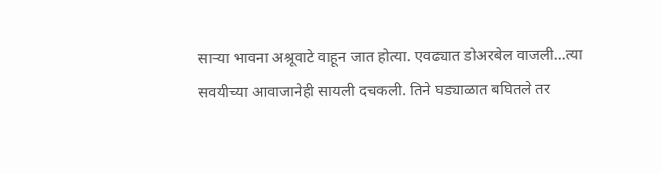साऱ्या भावना अश्रूवाटे वाहून जात होत्या. एवढ्यात डोअरबेल वाजली...त्या सवयीच्या आवाजानेही सायली दचकली. तिने घड्याळात बघितले तर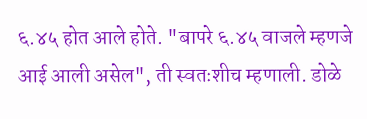६.४५ होत आले होते. "बापरे ६.४५ वाजले म्हणजे आई आली असेल", ती स्वतःशीच म्हणाली. डोळे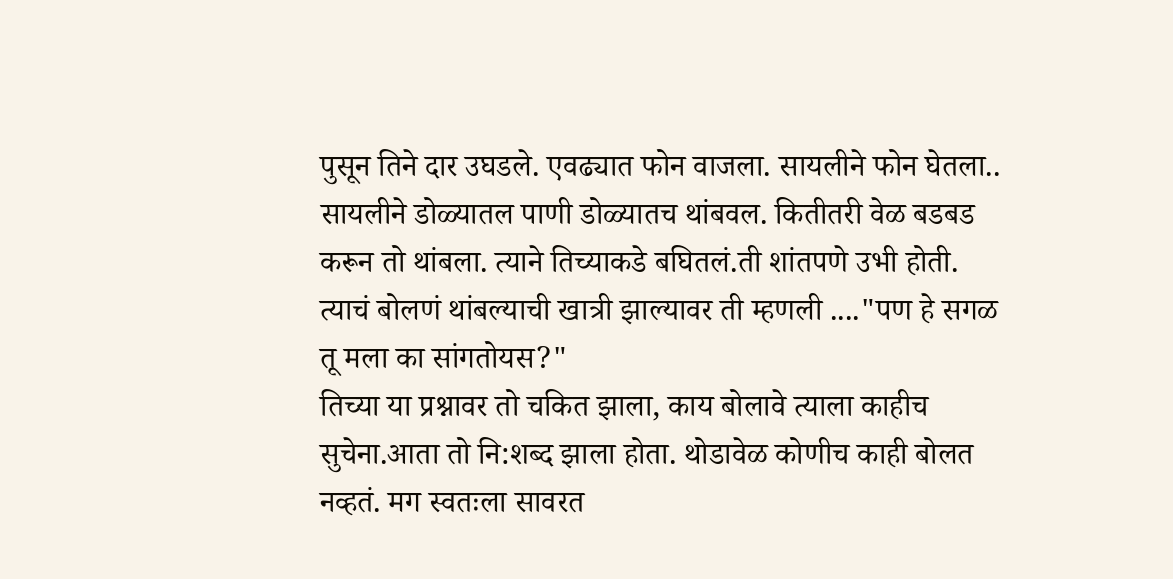पुसून तिने दार उघडले. एवढ्यात फोन वाजला. सायलीने फोन घेतला.. सायलीने डोळ्यातल पाणी डोळ्यातच थांबवल. कितीतरी वेळ बडबड करून तो थांबला. त्याने तिच्याकडे बघितलं.ती शांतपणे उभी होती. त्याचं बोलणं थांबल्याची खात्री झाल्यावर ती म्हणली ...."पण हे सगळ तू मला का सांगतोयस?"
तिच्या या प्रश्नावर तो चकित झाला, काय बोलावे त्याला काहीच सुचेना.आता तो नि:शब्द झाला होता. थोडावेळ कोणीच काही बोलत नव्हतं. मग स्वतःला सावरत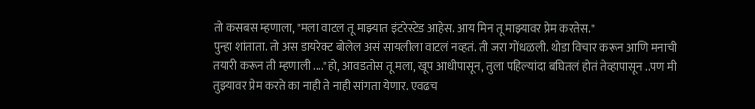तो कसबस म्हणाला, "मला वाटल तू माझ्यात इंटरेस्टेड आहेस. आय मिन तू माझ्यावर प्रेम करतेस."
पुन्हा शांताता. तो अस डायरेक्ट बोलेल असं सायलीला वाटलं नव्हतं. ती जरा गोंधळली. थोडा विचार करून आणि मनाची तयारी करून ती म्हणाली ...."हो, आवडतोस तू मला, खूप आधीपासून, तुला पहिल्यांदा बघितलं होतं तेव्हापासून ..पण मी तुझ्यावर प्रेम करते का नाही ते नाही सांगता येणार. एवढच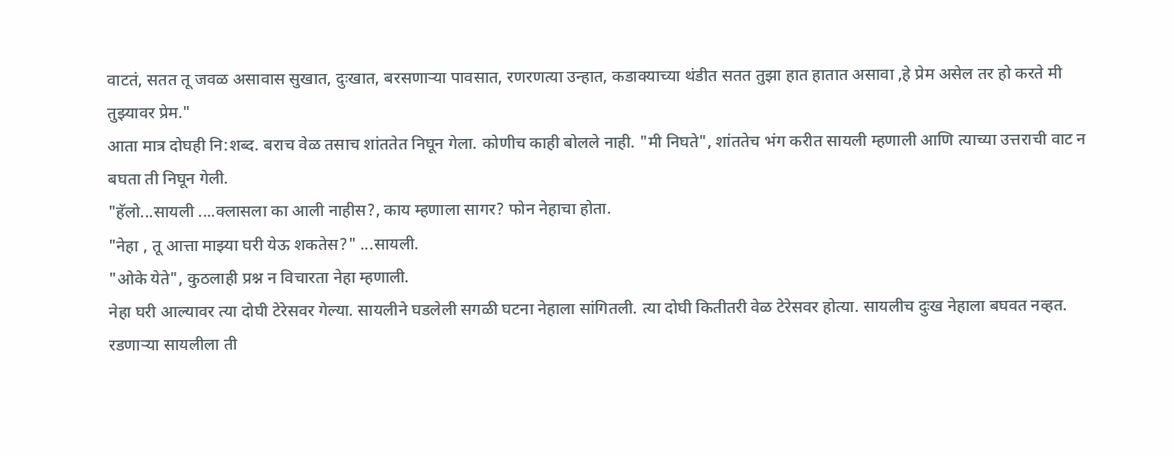वाटतं, सतत तू जवळ असावास सुखात, दुःखात, बरसणाऱ्या पावसात, रणरणत्या उन्हात, कडाक्याच्या थंडीत सतत तुझा हात हातात असावा ,हे प्रेम असेल तर हो करते मी तुझ्यावर प्रेम."
आता मात्र दोघही नि:शब्द. बराच वेळ तसाच शांततेत निघून गेला. कोणीच काही बोलले नाही. "मी निघते", शांततेच भंग करीत सायली म्हणाली आणि त्याच्या उत्तराची वाट न बघता ती निघून गेली.
"हॅलो...सायली ....क्लासला का आली नाहीस?, काय म्हणाला सागर? फोन नेहाचा होता.
"नेहा , तू आत्ता माझ्या घरी येऊ शकतेस?" ...सायली.
"ओके येते", कुठलाही प्रश्न न विचारता नेहा म्हणाली.
नेहा घरी आल्यावर त्या दोघी टेरेसवर गेल्या. सायलीने घडलेली सगळी घटना नेहाला सांगितली. त्या दोघी कितीतरी वेळ टेरेसवर होत्या. सायलीच दुःख नेहाला बघवत नव्हत.
रडणाऱ्या सायलीला ती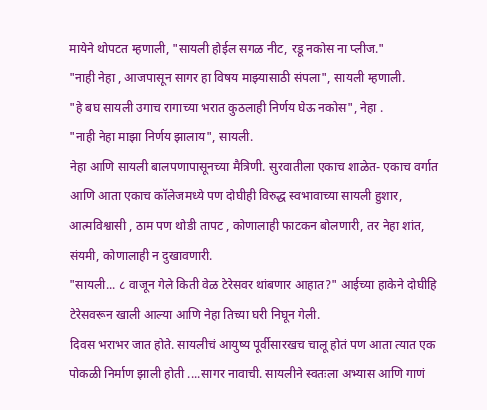मायेने थोपटत म्हणाली, "सायली होईल सगळ नीट, रडू नकोस ना प्लीज."
"नाही नेहा , आजपासून सागर हा विषय माझ्यासाठी संपला", सायली म्हणाली.
"हे बघ सायली उगाच रागाच्या भरात कुठलाही निर्णय घेऊ नकोस", नेहा .
"नाही नेहा माझा निर्णय झालाय", सायली.
नेहा आणि सायली बालपणापासूनच्या मैत्रिणी. सुरवातीला एकाच शाळेत- एकाच वर्गात आणि आता एकाच कॉलेजमध्ये पण दोघीही विरुद्ध स्वभावाच्या सायली हुशार, आत्मविश्वासी , ठाम पण थोडी तापट , कोणालाही फाटकन बोलणारी, तर नेहा शांत, संयमी, कोणालाही न दुखावणारी.
"सायली... ८ वाजून गेले किती वेळ टेरेसवर थांबणार आहात?" आईच्या हाकेने दोघीहि टेरेसवरून खाली आल्या आणि नेहा तिच्या घरी निघून गेली.
दिवस भराभर जात होते. सायलीचं आयुष्य पूर्वीसारखच चालू होतं पण आता त्यात एक पोकळी निर्माण झाली होती ....सागर नावाची. सायलीने स्वतःला अभ्यास आणि गाणं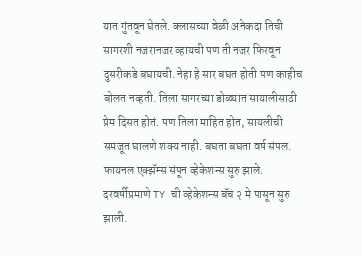यात गुंतवून घेतले. क्लासच्या वेळी अनेकदा तिची सागरशी नजरानजर व्हायची पण ती नजर फिरवून दुसरीकडे बघायची. नेहा हे सार बघत होती पण काहीच बोलत नव्हती. तिला सागरच्या डोळ्यात सायालीसाठी प्रेम दिसत होतं. पण तिला माहित होत, सायलीची समजूत घालणे शक्य नाही. बघता बघता वर्ष संपल. फायनल एक्झॅम्स संपून व्हेकेशन्स सुरु झाले. दरवर्षीप्रमाणे TY ची व्हेकेशन्स बॅच २ मे पासून सुरु झाली.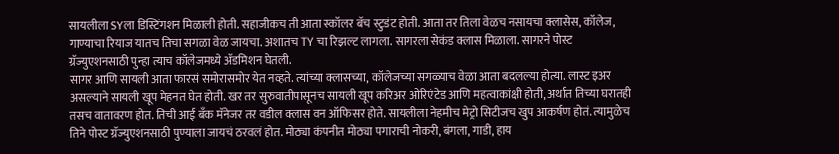सायलीला SYला डिस्टिंगशन मिळाली होती. सहाजीकच ती आता स्कॉलर बॅच स्टुडंट होती. आता तर तिला वेळच नसायचा क्लासेस, कॉलेज, गाण्याचा रियाज यातच तिचा सगळा वेळ जायचा. अशातच TY चा रिझल्ट लागला. सागरला सेकंड क्लास मिळाला. सागरने पोस्ट ग्रॅज्युएशनसाठी पुन्हा त्याच कॉलेजमध्ये ॲडमिशन घेतली.
सागर आणि सायली आता फारसं समोरासमोर येत नव्हते. त्यांच्या क्लासच्या, कॉलेजच्या सगळ्याच वेळा आता बदलल्या होत्या. लास्ट इअर असल्याने सायली खूप मेहनत घेत होती. खर तर सुरुवातीपासूनच सायली खूप करिअर ओरिएंटेड आणि महत्वाकांक्षी होती, अर्थात तिच्या घरातही तसच वातावरण होत. तिची आई बॅंक मॅनेजर तर वडील क्लास वन ऑफिसर होते. सायलीला नेहमीच मेट्रो सिटीजच खुप आकर्षण होतं. त्यामुळेच तिने पोस्ट ग्रॅज्युएशनसाठी पुण्याला जायचं ठरवलं होत. मोठ्या कंपनीत मोठ्या पगाराची नोकरी, बंगला, गाडी, हाय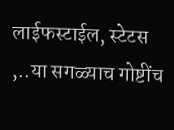लाईफस्टाईल, स्टेटस ,..या सगळ्याच गोष्टींच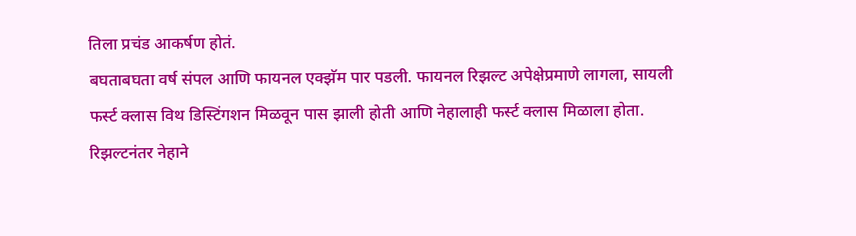तिला प्रचंड आकर्षण होतं.
बघताबघता वर्ष संपल आणि फायनल एक्झॅम पार पडली. फायनल रिझल्ट अपेक्षेप्रमाणे लागला, सायली फर्स्ट क्लास विथ डिस्टिंगशन मिळवून पास झाली होती आणि नेहालाही फर्स्ट क्लास मिळाला होता. रिझल्टनंतर नेहाने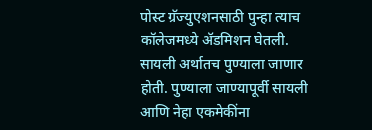पोस्ट ग्रॅज्युएशनसाठी पुन्हा त्याच कॉलेजमध्ये ॲडमिशन घेतली. सायली अर्थातच पुण्याला जाणार होती. पुण्याला जाण्यापूर्वी सायली आणि नेहा एकमेकींना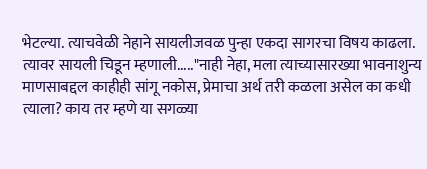भेटल्या. त्याचवेळी नेहाने सायलीजवळ पुन्हा एकदा सागरचा विषय काढला. त्यावर सायली चिडून म्हणाली....."नाही नेहा, मला त्याच्यासारख्या भावनाशुन्य माणसाबद्दल काहीही सांगू नकोस, प्रेमाचा अर्थ तरी कळला असेल का कधी त्याला? काय तर म्हणे या सगळ्या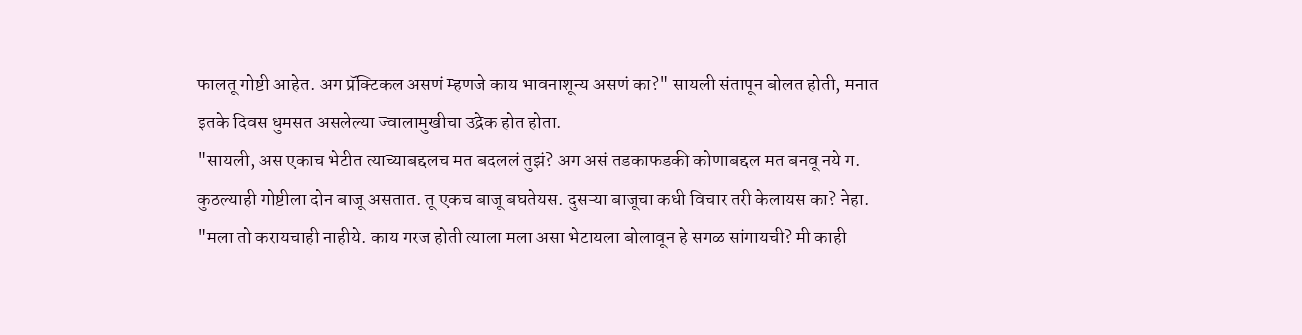फालतू गोष्टी आहेत. अग प्रॅक्टिकल असणं म्हणजे काय भावनाशून्य असणं का?" सायली संतापून बोलत होती, मनात इतके दिवस धुमसत असलेल्या ज्वालामुखीचा उद्रेक होत होता.
"सायली, अस एकाच भेटीत त्याच्याबद्दलच मत बदललं तुझं? अग असं तडकाफडकी कोणाबद्दल मत बनवू नये ग. कुठल्याही गोष्टीला दोन बाजू असतात. तू एकच बाजू बघतेयस. दुसऱ्या बाजूचा कधी विचार तरी केलायस का? नेहा.
"मला तो करायचाही नाहीये. काय गरज होती त्याला मला असा भेटायला बोलावून हे सगळ सांगायची? मी काही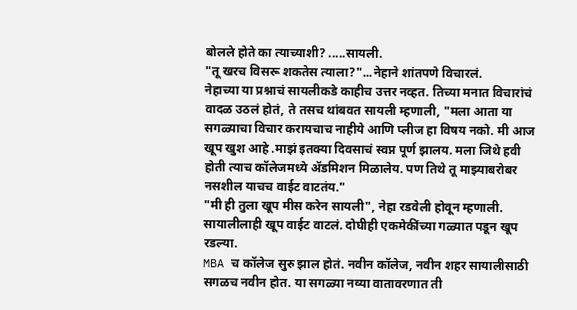बोलले होते का त्याच्याशी? .....सायली.
"तू खरच विसरू शकतेस त्याला?"...नेहाने शांतपणे विचारलं.
नेहाच्या या प्रश्नाचं सायलीकडे काहीच उत्तर नव्हत. तिच्या मनात विचारांचं वादळ उठलं होतं, ते तसच थांबवत सायली म्हणाली, "मला आता या सगळ्याचा विचार करायचाच नाहीये आणि प्लीज हा विषय नको. मी आज खूप खुश आहे .माझं इतक्या दिवसाचं स्वप्न पूर्ण झालय. मला जिथे हवी होती त्याच कॉलेजमध्ये ॲडमिशन मिळालेय. पण तिथे तू माझ्याबरोबर नसशील याचच वाईट वाटतंय."
"मी ही तुला खूप मीस करेन सायली", नेहा रडवेली होवून म्हणाली. सायालीलाही खूप वाईट वाटलं. दोघीही एकमेकींच्या गळ्यात पडून खूप रडल्या.
MBA च कॉलेज सुरु झाल होतं. नवीन कॉलेज, नवीन शहर सायालीसाठी सगळच नवीन होत. या सगळ्या नव्या वातावरणात ती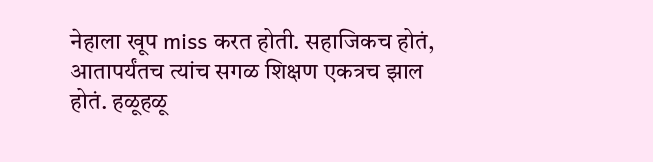नेहाला खूप miss करत होती. सहाजिकच होतं, आतापर्यंतच त्यांच सगळ शिक्षण एकत्रच झाल होतं. हळूहळू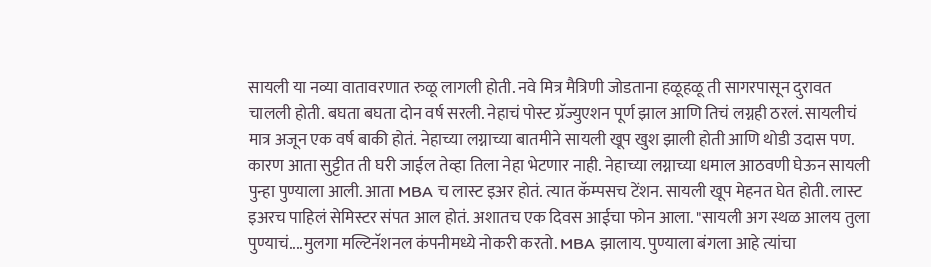सायली या नव्या वातावरणात रुळू लागली होती. नवे मित्र मैत्रिणी जोडताना हळूहळू ती सागरपासून दुरावत चालली होती. बघता बघता दोन वर्ष सरली. नेहाचं पोस्ट ग्रॅज्युएशन पूर्ण झाल आणि तिचं लग्नही ठरलं. सायलीचं मात्र अजून एक वर्ष बाकी होतं. नेहाच्या लग्नाच्या बातमीने सायली खूप खुश झाली होती आणि थोडी उदास पण. कारण आता सुट्टीत ती घरी जाईल तेव्हा तिला नेहा भेटणार नाही. नेहाच्या लग्नाच्या धमाल आठवणी घेऊन सायली पुन्हा पुण्याला आली. आता MBA च लास्ट इअर होतं. त्यात कॅम्पसच टेंशन. सायली खूप मेहनत घेत होती. लास्ट इअरच पाहिलं सेमिस्टर संपत आल होतं. अशातच एक दिवस आईचा फोन आला. "सायली अग स्थळ आलय तुला पुण्याचं....मुलगा मल्टिनॅशनल कंपनीमध्ये नोकरी करतो. MBA झालाय. पुण्याला बंगला आहे त्यांचा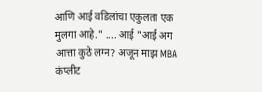आणि आई वडिलांचा एकुलता एक मुलगा आहे." .... आई "आई अग आत्ता कुठे लग्न? अजून माझ MBA कंप्लीट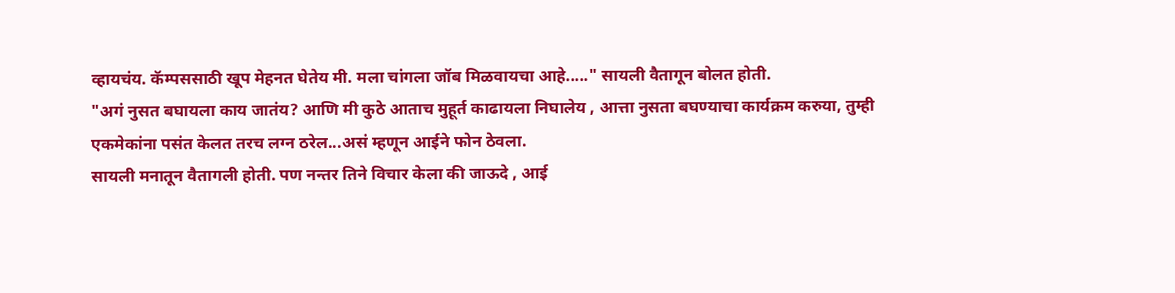व्हायचंय. कॅम्पससाठी खूप मेहनत घेतेय मी. मला चांगला जॉब मिळवायचा आहे....." सायली वैतागून बोलत होती.
"अगं नुसत बघायला काय जातंय? आणि मी कुठे आताच मुहूर्त काढायला निघालेय , आत्ता नुसता बघण्याचा कार्यक्रम करुया, तुम्ही एकमेकांना पसंत केलत तरच लग्न ठरेल...असं म्हणून आईने फोन ठेवला.
सायली मनातून वैतागली होती. पण नन्तर तिने विचार केला की जाऊदे , आई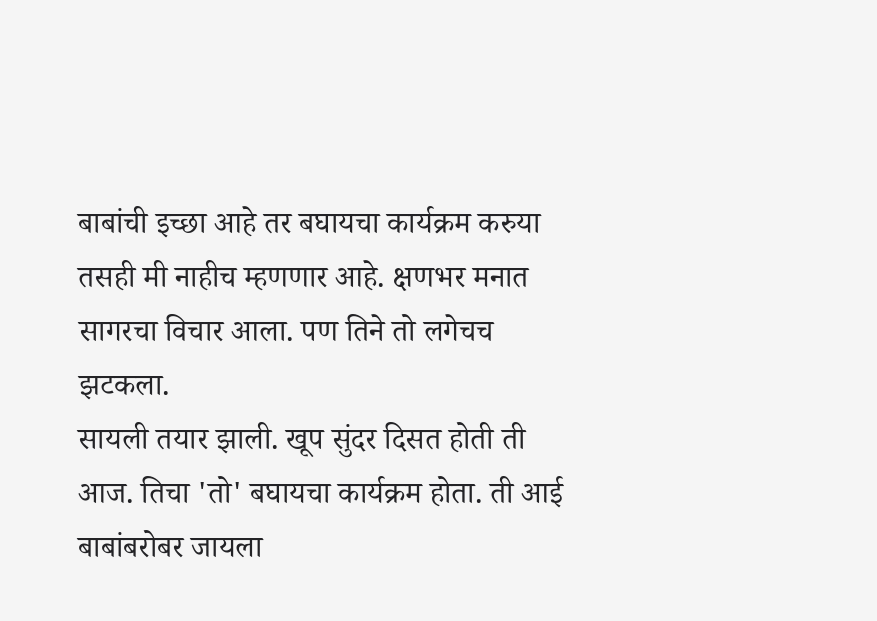बाबांची इच्छा आहे तर बघायचा कार्यक्रम करुया तसही मी नाहीच म्हणणार आहे. क्षणभर मनात सागरचा विचार आला. पण तिने तो लगेचच झटकला.
सायली तयार झाली. खूप सुंदर दिसत होती ती आज. तिचा 'तो' बघायचा कार्यक्रम होता. ती आई बाबांबरोबर जायला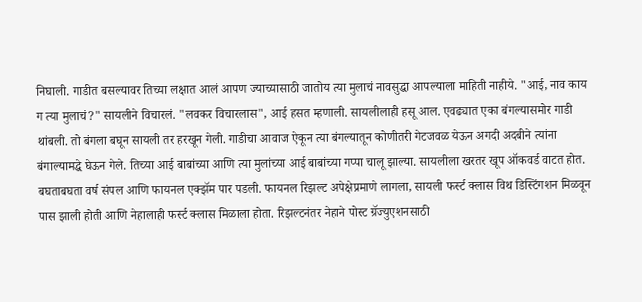निघाली. गाडीत बसल्यावर तिच्या लक्षात आलं आपण ज्याच्यासाठी जातोय त्या मुलाचं नावसुद्धा आपल्याला माहिती नाहीये. "आई, नाव काय ग त्या मुलाचं?" सायलीने विचारलं. "लवकर विचारलास", आई हसत म्हणाली. सायलीलाही हसू आल. एवढ्यात एका बंगल्यासमोर गाडी थांबली. तो बंगला बघून सायली तर हरखून गेली. गाडीचा आवाज ऐकून त्या बंगल्यातून कोणीतरी गेटजवळ येऊन अगदी अदबीने त्यांना बंगाल्यामद्धे घेऊन गेले. तिच्या आई बाबांच्या आणि त्या मुलांच्या आई बाबांच्या गप्पा चालू झाल्या. सायलीला खरतर खूप ऑकवर्ड वाटत होत.
बघताबघता वर्ष संपल आणि फायनल एक्झॅम पार पडली. फायनल रिझल्ट अपेक्षेप्रमाणे लागला, सायली फर्स्ट क्लास विथ डिस्टिंगशन मिळवून पास झाली होती आणि नेहालाही फर्स्ट क्लास मिळाला होता. रिझल्टनंतर नेहाने पोस्ट ग्रॅज्युएशनसाठी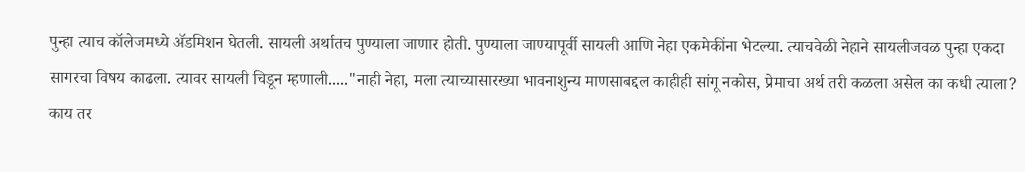पुन्हा त्याच कॉलेजमध्ये ॲडमिशन घेतली. सायली अर्थातच पुण्याला जाणार होती. पुण्याला जाण्यापूर्वी सायली आणि नेहा एकमेकींना भेटल्या. त्याचवेळी नेहाने सायलीजवळ पुन्हा एकदा सागरचा विषय काढला. त्यावर सायली चिडून म्हणाली....."नाही नेहा, मला त्याच्यासारख्या भावनाशुन्य माणसाबद्दल काहीही सांगू नकोस, प्रेमाचा अर्थ तरी कळला असेल का कधी त्याला? काय तर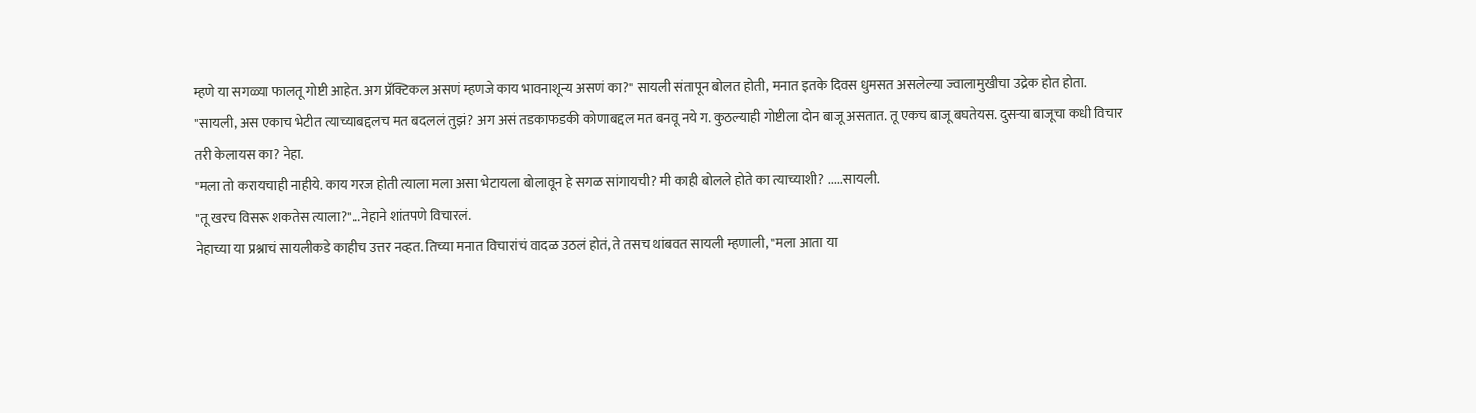म्हणे या सगळ्या फालतू गोष्टी आहेत. अग प्रॅक्टिकल असणं म्हणजे काय भावनाशून्य असणं का?" सायली संतापून बोलत होती, मनात इतके दिवस धुमसत असलेल्या ज्वालामुखीचा उद्रेक होत होता.
"सायली, अस एकाच भेटीत त्याच्याबद्दलच मत बदललं तुझं? अग असं तडकाफडकी कोणाबद्दल मत बनवू नये ग. कुठल्याही गोष्टीला दोन बाजू असतात. तू एकच बाजू बघतेयस. दुसऱ्या बाजूचा कधी विचार तरी केलायस का? नेहा.
"मला तो करायचाही नाहीये. काय गरज होती त्याला मला असा भेटायला बोलावून हे सगळ सांगायची? मी काही बोलले होते का त्याच्याशी? .....सायली.
"तू खरच विसरू शकतेस त्याला?"...नेहाने शांतपणे विचारलं.
नेहाच्या या प्रश्नाचं सायलीकडे काहीच उत्तर नव्हत. तिच्या मनात विचारांचं वादळ उठलं होतं, ते तसच थांबवत सायली म्हणाली, "मला आता या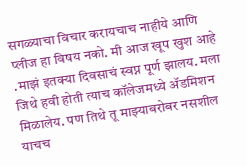सगळ्याचा विचार करायचाच नाहीये आणि प्लीज हा विषय नको. मी आज खूप खुश आहे .माझं इतक्या दिवसाचं स्वप्न पूर्ण झालय. मला जिथे हवी होती त्याच कॉलेजमध्ये ॲडमिशन मिळालेय. पण तिथे तू माझ्याबरोबर नसशील याचच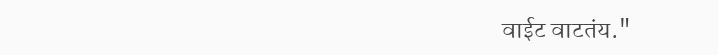वाईट वाटतंय."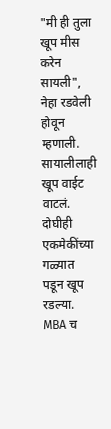"मी ही तुला खूप मीस करेन सायली", नेहा रडवेली होवून म्हणाली. सायालीलाही खूप वाईट वाटलं. दोघीही एकमेकींच्या गळ्यात पडून खूप रडल्या.
MBA च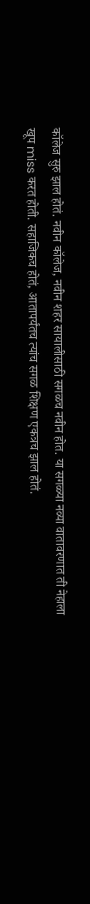कॉलेज सुरु झाल होतं. नवीन कॉलेज, नवीन शहर सायालीसाठी सगळच नवीन होत. या सगळ्या नव्या वातावरणात ती नेहाला खूप miss करत होती. सहाजिकच होतं, आतापर्यंतच त्यांच सगळ शिक्षण एकत्रच झाल होतं.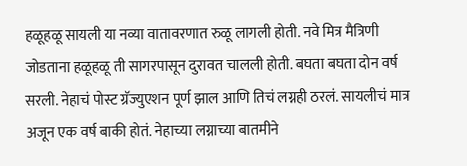हळूहळू सायली या नव्या वातावरणात रुळू लागली होती. नवे मित्र मैत्रिणी जोडताना हळूहळू ती सागरपासून दुरावत चालली होती. बघता बघता दोन वर्ष सरली. नेहाचं पोस्ट ग्रॅज्युएशन पूर्ण झाल आणि तिचं लग्नही ठरलं. सायलीचं मात्र अजून एक वर्ष बाकी होतं. नेहाच्या लग्नाच्या बातमीने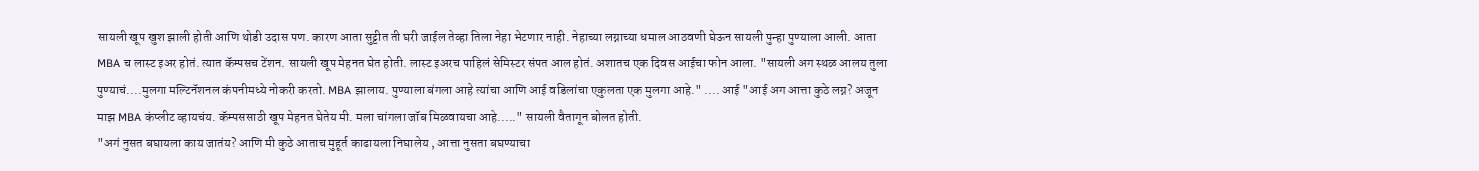सायली खूप खुश झाली होती आणि थोडी उदास पण. कारण आता सुट्टीत ती घरी जाईल तेव्हा तिला नेहा भेटणार नाही. नेहाच्या लग्नाच्या धमाल आठवणी घेऊन सायली पुन्हा पुण्याला आली. आता MBA च लास्ट इअर होतं. त्यात कॅम्पसच टेंशन. सायली खूप मेहनत घेत होती. लास्ट इअरच पाहिलं सेमिस्टर संपत आल होतं. अशातच एक दिवस आईचा फोन आला. "सायली अग स्थळ आलय तुला पुण्याचं....मुलगा मल्टिनॅशनल कंपनीमध्ये नोकरी करतो. MBA झालाय. पुण्याला बंगला आहे त्यांचा आणि आई वडिलांचा एकुलता एक मुलगा आहे." .... आई "आई अग आत्ता कुठे लग्न? अजून माझ MBA कंप्लीट व्हायचंय. कॅम्पससाठी खूप मेहनत घेतेय मी. मला चांगला जॉब मिळवायचा आहे....." सायली वैतागून बोलत होती.
"अगं नुसत बघायला काय जातंय? आणि मी कुठे आताच मुहूर्त काढायला निघालेय , आत्ता नुसता बघण्याचा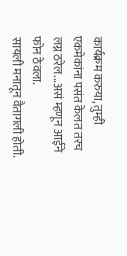कार्यक्रम करुया, तुम्ही एकमेकांना पसंत केलत तरच लग्न ठरेल...असं म्हणून आईने फोन ठेवला.
सायली मनातून वैतागली होती.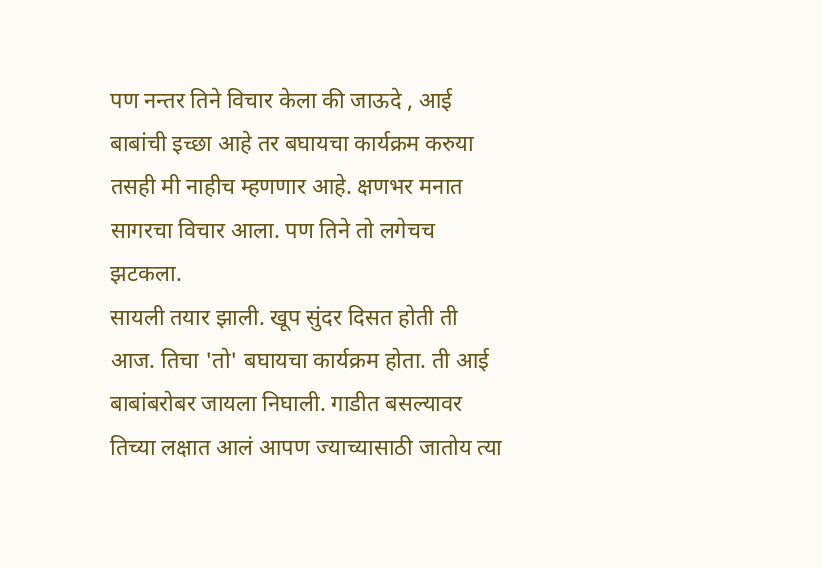पण नन्तर तिने विचार केला की जाऊदे , आई बाबांची इच्छा आहे तर बघायचा कार्यक्रम करुया तसही मी नाहीच म्हणणार आहे. क्षणभर मनात सागरचा विचार आला. पण तिने तो लगेचच झटकला.
सायली तयार झाली. खूप सुंदर दिसत होती ती आज. तिचा 'तो' बघायचा कार्यक्रम होता. ती आई बाबांबरोबर जायला निघाली. गाडीत बसल्यावर तिच्या लक्षात आलं आपण ज्याच्यासाठी जातोय त्या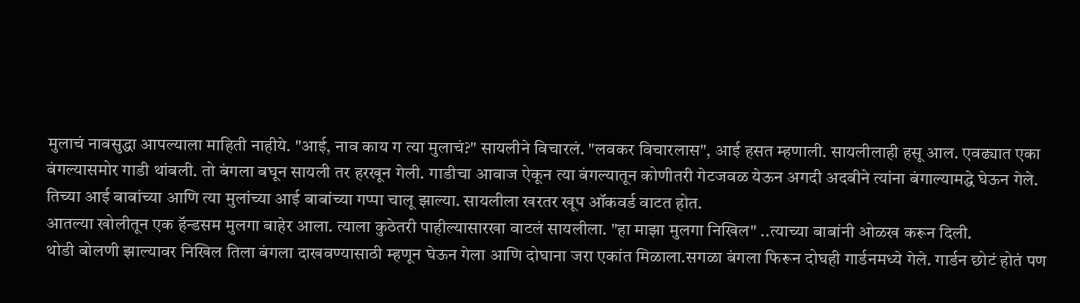मुलाचं नावसुद्धा आपल्याला माहिती नाहीये. "आई, नाव काय ग त्या मुलाचं?" सायलीने विचारलं. "लवकर विचारलास", आई हसत म्हणाली. सायलीलाही हसू आल. एवढ्यात एका बंगल्यासमोर गाडी थांबली. तो बंगला बघून सायली तर हरखून गेली. गाडीचा आवाज ऐकून त्या बंगल्यातून कोणीतरी गेटजवळ येऊन अगदी अदबीने त्यांना बंगाल्यामद्धे घेऊन गेले. तिच्या आई बाबांच्या आणि त्या मुलांच्या आई बाबांच्या गप्पा चालू झाल्या. सायलीला खरतर खूप ऑकवर्ड वाटत होत.
आतल्या खोलीतून एक हॅन्डसम मुलगा बाहेर आला. त्याला कुठेतरी पाहील्यासारखा वाटलं सायलीला. "हा माझा मुलगा निखिल" ..त्याच्या बाबांनी ओळख करून दिली.
थोडी बोलणी झाल्यावर निखिल तिला बंगला दाखवण्यासाठी म्हणून घेऊन गेला आणि दोघाना जरा एकांत मिळाला.सगळा बंगला फिरून दोघही गार्डनमध्ये गेले. गार्डन छोटं होतं पण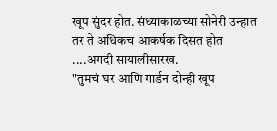खूप सुंदर होत. संध्याकाळच्या सोनेरी उन्हात तर ते अधिकच आकर्षक दिसत होत ....अगदी सायालीसारख.
"तुमचं घर आणि गार्डन दोन्ही खूप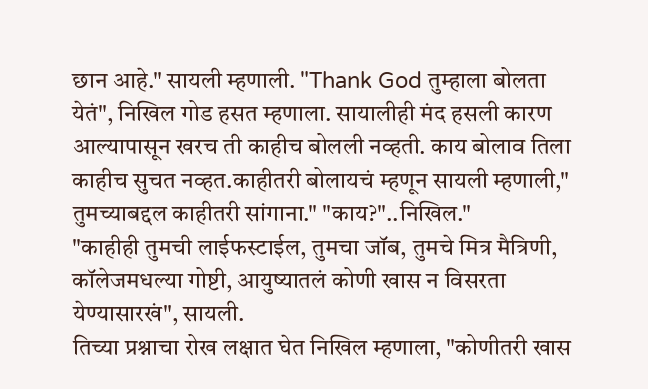छान आहे." सायली म्हणाली. "Thank God तुम्हाला बोलता येतं", निखिल गोड हसत म्हणाला. सायालीही मंद हसली कारण आल्यापासून खरच ती काहीच बोलली नव्हती. काय बोलाव तिला काहीच सुचत नव्हत.काहीतरी बोलायचं म्हणून सायली म्हणाली," तुमच्याबद्दल काहीतरी सांगाना." "काय?"..निखिल."
"काहीही तुमची लाईफस्टाईल, तुमचा जॉब, तुमचे मित्र मैत्रिणी, कॉलेजमधल्या गोष्टी, आयुष्यातलं कोणी खास न विसरता येण्यासारखं", सायली.
तिच्या प्रश्नाचा रोख लक्षात घेत निखिल म्हणाला, "कोणीतरी खास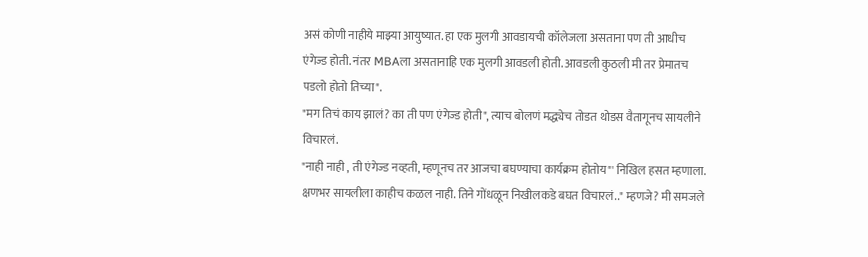असं कोणी नाहीये माझ्या आयुष्यात. हा एक मुलगी आवडायची कॉलेजला असताना पण ती आधीच एंगेज्ड होती. नंतर MBAला असतानाहि एक मुलगी आवडली होती. आवडली कुठली मी तर प्रेमातच पडलो होतो तिच्या".
"मग तिचं काय झालं? का ती पण एंगेज्ड होती", त्याच बोलणं मद्ध्येच तोडत थोडस वैतागूनच सायलीने विचारलं.
"नाही नाही , ती एंगेज्ड नव्हती, म्हणूनच तर आजचा बघण्याचा कार्यक्रम होतोय"' निखिल हसत म्हणाला.
क्षणभर सायलीला काहीच कळल नाही. तिने गोंधळून निखीलकडे बघत विचारलं.." म्हणजे? मी समजले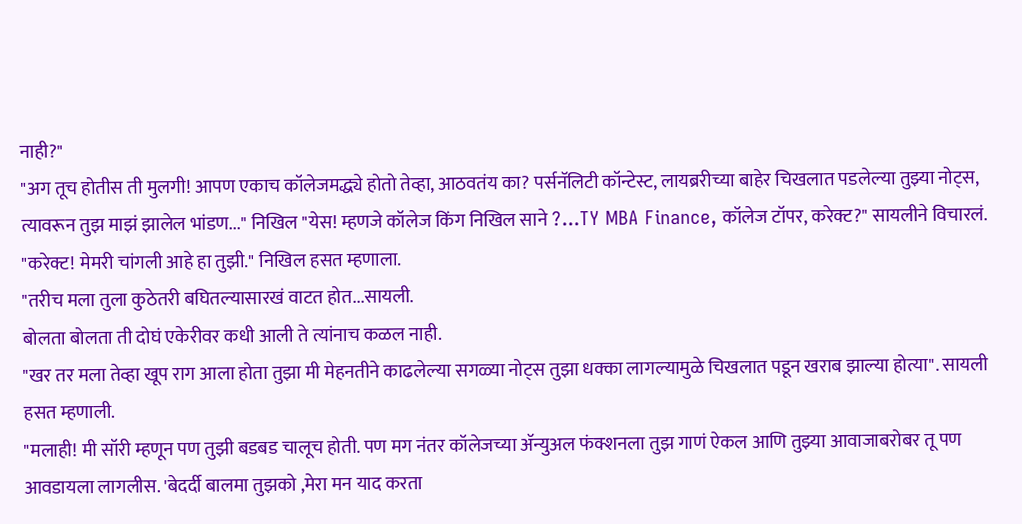नाही?"
"अग तूच होतीस ती मुलगी! आपण एकाच कॉलेजमद्ध्ये होतो तेव्हा, आठवतंय का? पर्सनॅलिटी कॉन्टेस्ट, लायब्ररीच्या बाहेर चिखलात पडलेल्या तुझ्या नोट्स, त्यावरून तुझ माझं झालेल भांडण..." निखिल "येस! म्हणजे कॉलेज किंग निखिल साने ?...TY MBA Finance, कॉलेज टॉपर, करेक्ट?" सायलीने विचारलं.
"करेक्ट! मेमरी चांगली आहे हा तुझी." निखिल हसत म्हणाला.
"तरीच मला तुला कुठेतरी बघितल्यासारखं वाटत होत...सायली.
बोलता बोलता ती दोघं एकेरीवर कधी आली ते त्यांनाच कळल नाही.
"खर तर मला तेव्हा खूप राग आला होता तुझा मी मेहनतीने काढलेल्या सगळ्या नोट्स तुझा धक्का लागल्यामुळे चिखलात पडून खराब झाल्या होत्या". सायली हसत म्हणाली.
"मलाही! मी सॉरी म्हणून पण तुझी बडबड चालूच होती. पण मग नंतर कॉलेजच्या ॲन्युअल फंक्शनला तुझ गाणं ऐकल आणि तुझ्या आवाजाबरोबर तू पण आवडायला लागलीस. 'बेदर्दी बालमा तुझको ,मेरा मन याद करता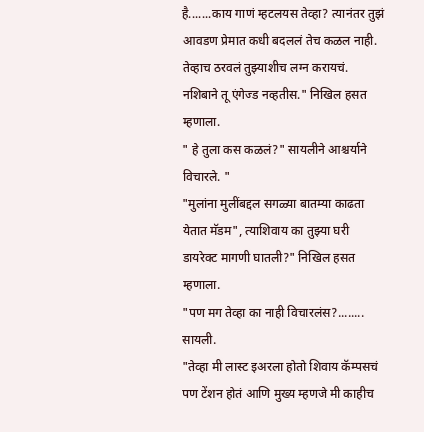है.......काय गाणं म्हटलयस तेव्हा? त्यानंतर तुझं आवडण प्रेमात कधी बदललं तेच कळल नाही. तेव्हाच ठरवलं तुझ्याशीच लग्न करायचं. नशिबाने तू एंगेज्ड नव्हतीस." निखिल हसत म्हणाला.
" हे तुला कस कळलं?" सायलीने आश्चर्याने विचारले. "
"मुलांना मुलींबद्दल सगळ्या बातम्या काढता येतात मॅडम", त्याशिवाय का तुझ्या घरी डायरेक्ट मागणी घातली?" निखिल हसत म्हणाला.
"पण मग तेव्हा का नाही विचारलंस?........ सायली.
"तेव्हा मी लास्ट इअरला होतो शिवाय कॅम्पसचं पण टेंशन होतं आणि मुख्य म्हणजे मी काहीच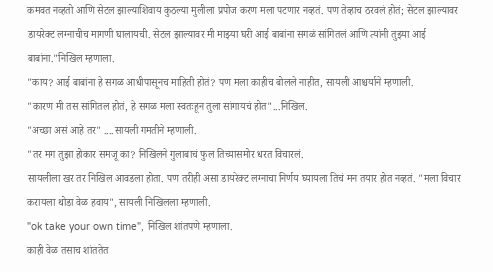कमवत नव्हतो आणि सेटल झाल्याशिवाय कुठल्या मुलीला प्रपोज करण मला पटणार नव्हतं. पण तेव्हाच ठरवलं होतं; सेटल झाल्यावर डायरेक्ट लग्नाचीच मागणी घालायची. सेटल झाल्यावर मी माझ्या घरी आई बाबांना सगळं सांगितलं आणि त्यांनी तुझ्या आई बाबांना."निखिल म्हणाला.
"काय? आई बाबांना हे सगळ आधीपासूनच माहिती होतं? पण मला काहीच बोलले नाहीत, सायली आश्चर्याने म्हणाली.
"कारण मी तस सांगितल होतं, हे सगळ मला स्वतःहून तुला सांगायचं होत"...निखिल.
"अच्छा असं आहे तर" ....सायली गमतीने म्हणाली.
"तर मग तुझा होकार समजू का? निखिलने गुलाबाचं फुल तिच्यासमोर धरत विचारलं.
सायलीला खर तर निखिल आवडला होता. पण तरीही असा डायरेक्ट लग्नाचा निर्णय घ्यायला तिचं मन तयार होत नव्हतं. "मला विचार करायला थोडा वेळ हवाय", सायली निखिलला म्हणाली.
"ok take your own time", निखिल शांतपणे म्हणाला.
काही वेळ तसाच शांततेत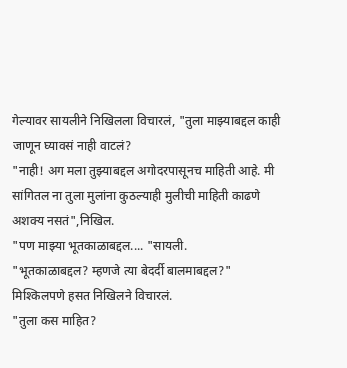गेल्यावर सायलीने निखिलला विचारलं, "तुला माझ्याबद्दल काही जाणून घ्यावसं नाही वाटलं?
"नाही! अग मला तुझ्याबद्दल अगोदरपासूनच माहिती आहे. मी सांगितल ना तुला मुलांना कुठल्याही मुलीची माहिती काढणे अशक्य नसतं",निखिल.
"पण माझ्या भूतकाळाबद्दल.... "सायली.
"भूतकाळाबद्दल? म्हणजे त्या बेदर्दी बालमाबद्दल?" मिश्किलपणे हसत निखिलने विचारलं.
"तुला कस माहित?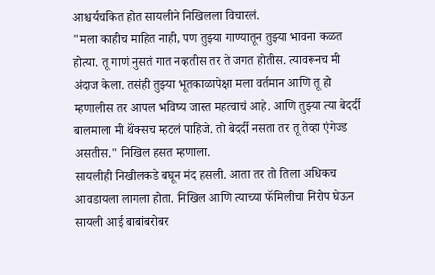आश्चर्यचकित होत सायलीने निखिलला विचारलं.
"मला काहीच माहित नाही, पण तुझ्या गाण्यातून तुझ्या भावना कळत होत्या. तू गाणं नुसतं गात नव्हतीस तर ते जगत होतीस. त्यावरूनच मी अंदाज केला. तसंही तुझ्या भूतकाळापेक्षा मला वर्तमान आणि तू हो म्हणालीस तर आपल भविष्य जास्त महत्वाचं आहे. आणि तुझ्या त्या बेदर्दी बालमाला मी थॅंक्सच म्हटलं पाहिजे. तो बेदर्दी नसता तर तू तेव्हा एंगेज्ड असतीस." निखिल हसत म्हणाला.
सायलीही निखीलकडे बघून मंद हसली. आता तर तो तिला अधिकच आवडायला लागला होता. निखिल आणि त्याच्या फॅमिलीचा निरोप घेऊन सायली आई बाबांबरोबर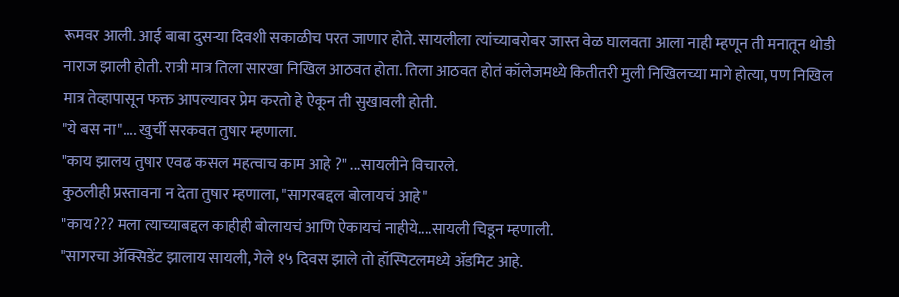रूमवर आली. आई बाबा दुसऱ्या दिवशी सकाळीच परत जाणार होते. सायलीला त्यांच्याबरोबर जास्त वेळ घालवता आला नाही म्हणून ती मनातून थोडी नाराज झाली होती. रात्री मात्र तिला सारखा निखिल आठवत होता. तिला आठवत होतं कॉलेजमध्ये कितीतरी मुली निखिलच्या मागे होत्या, पण निखिल मात्र तेव्हापासून फक्त आपल्यावर प्रेम करतो हे ऐकून ती सुखावली होती.
"ये बस ना".... खुर्ची सरकवत तुषार म्हणाला.
"काय झालय तुषार एवढ कसल महत्वाच काम आहे ?" ...सायलीने विचारले.
कुठलीही प्रस्तावना न देता तुषार म्हणाला, "सागरबद्दल बोलायचं आहे"
"काय??? मला त्याच्याबद्दल काहीही बोलायचं आणि ऐकायचं नाहीये....सायली चिडून म्हणाली.
"सागरचा ॲक्सिडेंट झालाय सायली, गेले १५ दिवस झाले तो हॉस्पिटलमध्ये ॲडमिट आहे.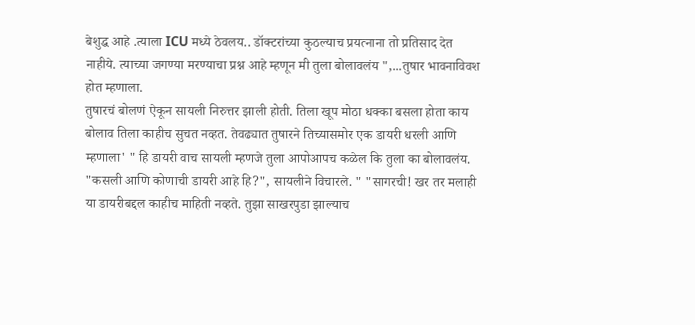बेशुद्ध आहे .त्याला ICU मध्ये ठेवलय.. डॉक्टरांच्या कुठल्याच प्रयत्नाना तो प्रतिसाद देत नाहीये. त्याच्या जगण्या मरण्याचा प्रश्न आहे म्हणून मी तुला बोलावलंय ",...तुषार भावनाविवश होत म्हणाला.
तुषारचं बोलणं ऐकून सायली निरुत्तर झाली होती. तिला खूप मोठा धक्का बसला होता काय बोलाव तिला काहीच सुचत नव्हत. तेवढ्यात तुषारने तिच्यासमोर एक डायरी धरली आणि म्हणाला' " हि डायरी वाच सायली म्हणजे तुला आपोआपच कळेल कि तुला का बोलावलंय. "कसली आणि कोणाची डायरी आहे हि?", सायलीने विचारले. " "सागरची! खर तर मलाही या डायरीबद्दल काहीच माहिती नव्हते. तुझा साखरपुडा झाल्याच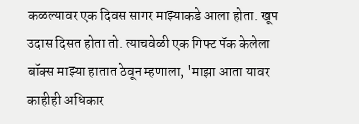कळल्यावर एक दिवस सागर माझ्याकडे आला होता. खूप उदास दिसत होता तो. त्याचवेळी एक गिफ्ट पॅक केलेला बॉक्स माझ्या हातात ठेवून म्हणाला, 'माझा आता यावर काहीही अधिकार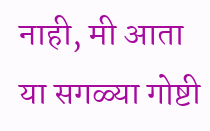नाही, मी आता या सगळ्या गोष्टी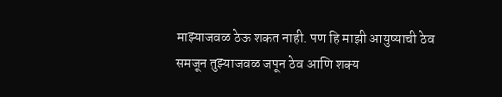माझ्याजवळ ठेऊ शकत नाही. पण हि माझी आयुष्याची ठेव समजून तुझ्याजवळ जपून ठेव आणि शक्य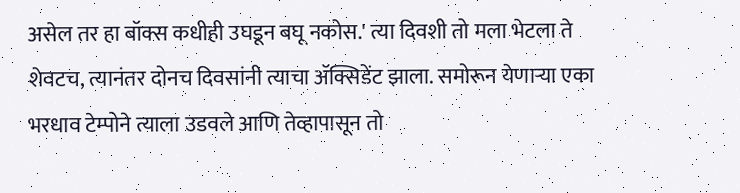असेल तर हा बॉक्स कधीही उघडून बघू नकोस.' त्या दिवशी तो मला भेटला ते शेवटच, त्यानंतर दोनच दिवसांनी त्याचा ॲक्सिडेंट झाला. समोरून येणाऱ्या एका भरधाव टेम्पोने त्याला उडवले आणि तेव्हापासून तो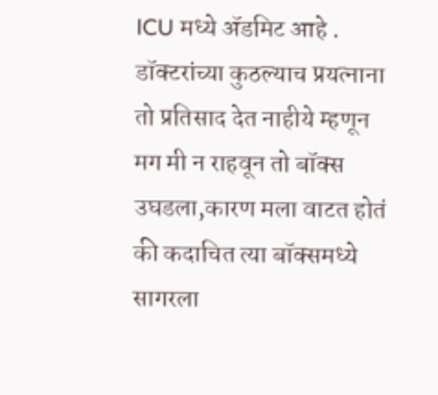ICU मध्ये ॲडमिट आहे . डॉक्टरांच्या कुठल्याच प्रयत्नाना तो प्रतिसाद देत नाहीये म्हणून मग मी न राहवून तो बॉक्स उघडला,कारण मला वाटत होतं की कदाचित त्या बॉक्समध्ये सागरला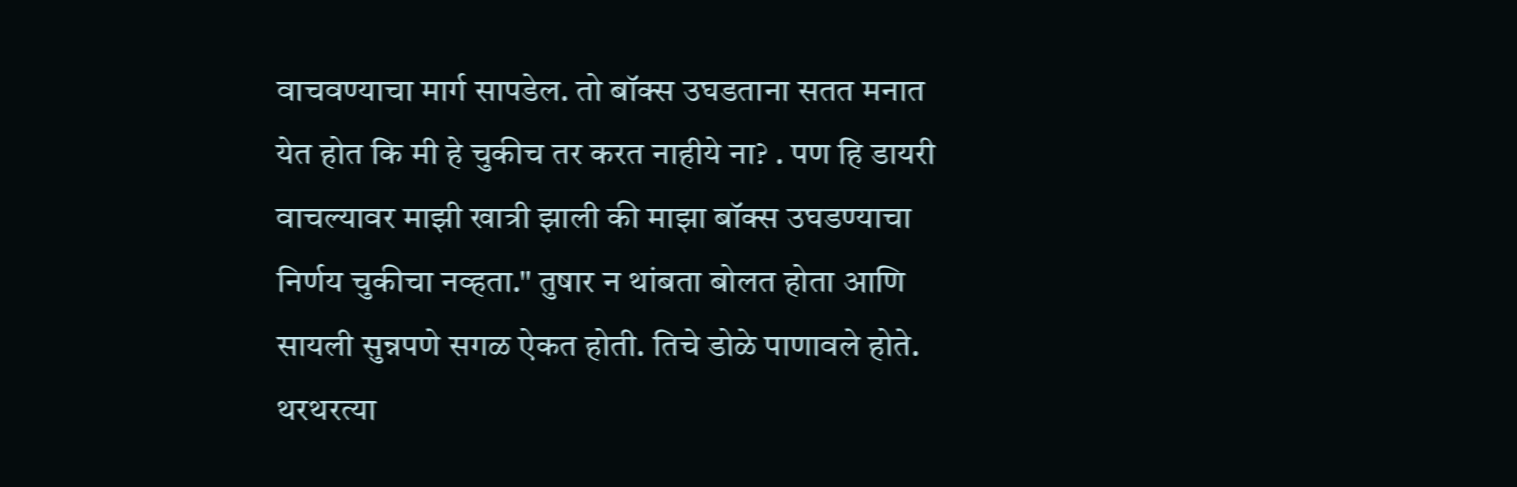वाचवण्याचा मार्ग सापडेल. तो बॉक्स उघडताना सतत मनात येत होत कि मी हे चुकीच तर करत नाहीये ना? . पण हि डायरी वाचल्यावर माझी खात्री झाली की माझा बॉक्स उघडण्याचा निर्णय चुकीचा नव्हता." तुषार न थांबता बोलत होता आणि सायली सुन्नपणे सगळ ऐकत होती. तिचे डोळे पाणावले होते. थरथरत्या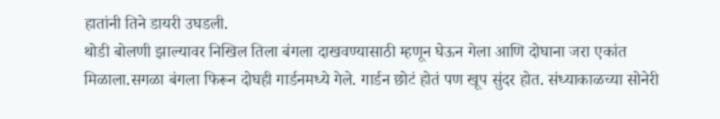हातांनी तिने डायरी उघडली.
थोडी बोलणी झाल्यावर निखिल तिला बंगला दाखवण्यासाठी म्हणून घेऊन गेला आणि दोघाना जरा एकांत मिळाला.सगळा बंगला फिरून दोघही गार्डनमध्ये गेले. गार्डन छोटं होतं पण खूप सुंदर होत. संध्याकाळच्या सोनेरी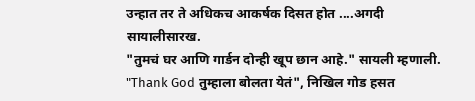उन्हात तर ते अधिकच आकर्षक दिसत होत ....अगदी सायालीसारख.
"तुमचं घर आणि गार्डन दोन्ही खूप छान आहे." सायली म्हणाली. "Thank God तुम्हाला बोलता येतं", निखिल गोड हसत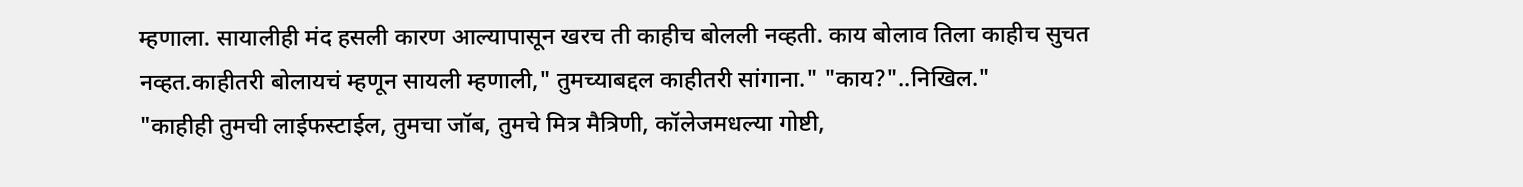म्हणाला. सायालीही मंद हसली कारण आल्यापासून खरच ती काहीच बोलली नव्हती. काय बोलाव तिला काहीच सुचत नव्हत.काहीतरी बोलायचं म्हणून सायली म्हणाली," तुमच्याबद्दल काहीतरी सांगाना." "काय?"..निखिल."
"काहीही तुमची लाईफस्टाईल, तुमचा जॉब, तुमचे मित्र मैत्रिणी, कॉलेजमधल्या गोष्टी,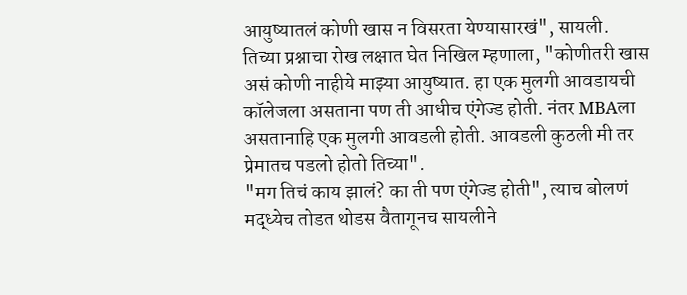आयुष्यातलं कोणी खास न विसरता येण्यासारखं", सायली.
तिच्या प्रश्नाचा रोख लक्षात घेत निखिल म्हणाला, "कोणीतरी खास असं कोणी नाहीये माझ्या आयुष्यात. हा एक मुलगी आवडायची कॉलेजला असताना पण ती आधीच एंगेज्ड होती. नंतर MBAला असतानाहि एक मुलगी आवडली होती. आवडली कुठली मी तर प्रेमातच पडलो होतो तिच्या".
"मग तिचं काय झालं? का ती पण एंगेज्ड होती", त्याच बोलणं मद्ध्येच तोडत थोडस वैतागूनच सायलीने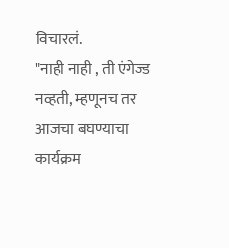विचारलं.
"नाही नाही , ती एंगेज्ड नव्हती, म्हणूनच तर आजचा बघण्याचा कार्यक्रम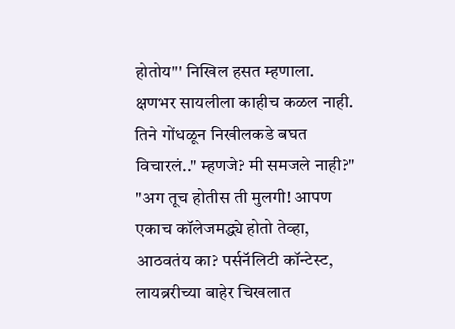होतोय"' निखिल हसत म्हणाला.
क्षणभर सायलीला काहीच कळल नाही. तिने गोंधळून निखीलकडे बघत विचारलं.." म्हणजे? मी समजले नाही?"
"अग तूच होतीस ती मुलगी! आपण एकाच कॉलेजमद्ध्ये होतो तेव्हा, आठवतंय का? पर्सनॅलिटी कॉन्टेस्ट, लायब्ररीच्या बाहेर चिखलात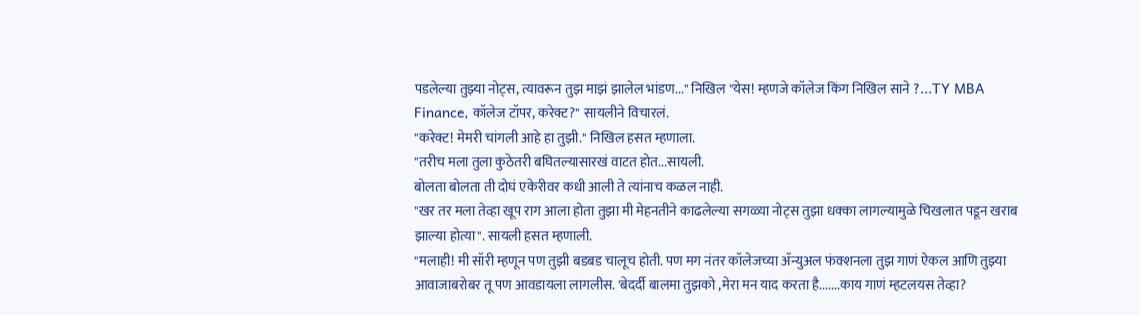पडलेल्या तुझ्या नोट्स, त्यावरून तुझ माझं झालेल भांडण..." निखिल "येस! म्हणजे कॉलेज किंग निखिल साने ?...TY MBA Finance, कॉलेज टॉपर, करेक्ट?" सायलीने विचारलं.
"करेक्ट! मेमरी चांगली आहे हा तुझी." निखिल हसत म्हणाला.
"तरीच मला तुला कुठेतरी बघितल्यासारखं वाटत होत...सायली.
बोलता बोलता ती दोघं एकेरीवर कधी आली ते त्यांनाच कळल नाही.
"खर तर मला तेव्हा खूप राग आला होता तुझा मी मेहनतीने काढलेल्या सगळ्या नोट्स तुझा धक्का लागल्यामुळे चिखलात पडून खराब झाल्या होत्या". सायली हसत म्हणाली.
"मलाही! मी सॉरी म्हणून पण तुझी बडबड चालूच होती. पण मग नंतर कॉलेजच्या ॲन्युअल फंक्शनला तुझ गाणं ऐकल आणि तुझ्या आवाजाबरोबर तू पण आवडायला लागलीस. 'बेदर्दी बालमा तुझको ,मेरा मन याद करता है.......काय गाणं म्हटलयस तेव्हा?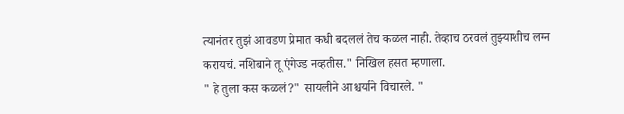त्यानंतर तुझं आवडण प्रेमात कधी बदललं तेच कळल नाही. तेव्हाच ठरवलं तुझ्याशीच लग्न करायचं. नशिबाने तू एंगेज्ड नव्हतीस." निखिल हसत म्हणाला.
" हे तुला कस कळलं?" सायलीने आश्चर्याने विचारले. "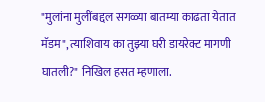"मुलांना मुलींबद्दल सगळ्या बातम्या काढता येतात मॅडम", त्याशिवाय का तुझ्या घरी डायरेक्ट मागणी घातली?" निखिल हसत म्हणाला.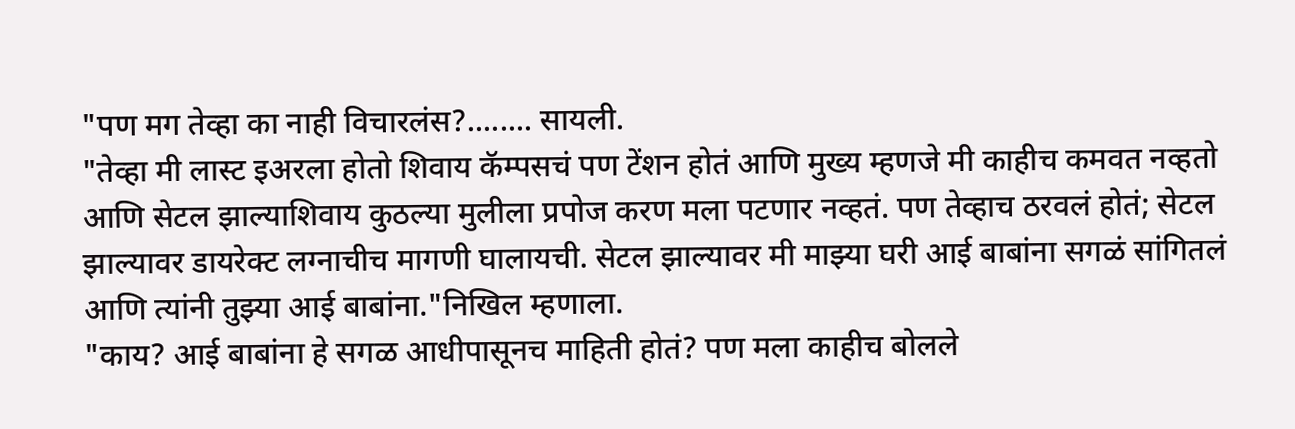"पण मग तेव्हा का नाही विचारलंस?........ सायली.
"तेव्हा मी लास्ट इअरला होतो शिवाय कॅम्पसचं पण टेंशन होतं आणि मुख्य म्हणजे मी काहीच कमवत नव्हतो आणि सेटल झाल्याशिवाय कुठल्या मुलीला प्रपोज करण मला पटणार नव्हतं. पण तेव्हाच ठरवलं होतं; सेटल झाल्यावर डायरेक्ट लग्नाचीच मागणी घालायची. सेटल झाल्यावर मी माझ्या घरी आई बाबांना सगळं सांगितलं आणि त्यांनी तुझ्या आई बाबांना."निखिल म्हणाला.
"काय? आई बाबांना हे सगळ आधीपासूनच माहिती होतं? पण मला काहीच बोलले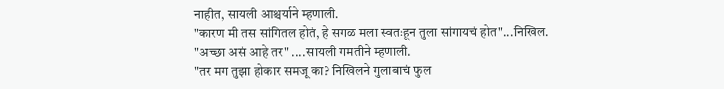नाहीत, सायली आश्चर्याने म्हणाली.
"कारण मी तस सांगितल होतं, हे सगळ मला स्वतःहून तुला सांगायचं होत"...निखिल.
"अच्छा असं आहे तर" ....सायली गमतीने म्हणाली.
"तर मग तुझा होकार समजू का? निखिलने गुलाबाचं फुल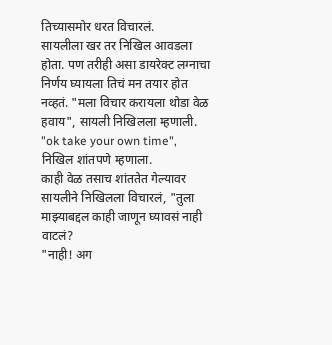तिच्यासमोर धरत विचारलं.
सायलीला खर तर निखिल आवडला होता. पण तरीही असा डायरेक्ट लग्नाचा निर्णय घ्यायला तिचं मन तयार होत नव्हतं. "मला विचार करायला थोडा वेळ हवाय", सायली निखिलला म्हणाली.
"ok take your own time", निखिल शांतपणे म्हणाला.
काही वेळ तसाच शांततेत गेल्यावर सायलीने निखिलला विचारलं, "तुला माझ्याबद्दल काही जाणून घ्यावसं नाही वाटलं?
"नाही! अग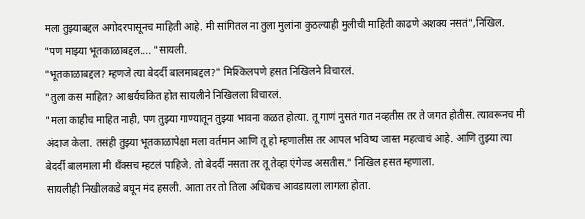मला तुझ्याबद्दल अगोदरपासूनच माहिती आहे. मी सांगितल ना तुला मुलांना कुठल्याही मुलीची माहिती काढणे अशक्य नसतं",निखिल.
"पण माझ्या भूतकाळाबद्दल.... "सायली.
"भूतकाळाबद्दल? म्हणजे त्या बेदर्दी बालमाबद्दल?" मिश्किलपणे हसत निखिलने विचारलं.
"तुला कस माहित? आश्चर्यचकित होत सायलीने निखिलला विचारलं.
"मला काहीच माहित नाही, पण तुझ्या गाण्यातून तुझ्या भावना कळत होत्या. तू गाणं नुसतं गात नव्हतीस तर ते जगत होतीस. त्यावरूनच मी अंदाज केला. तसंही तुझ्या भूतकाळापेक्षा मला वर्तमान आणि तू हो म्हणालीस तर आपल भविष्य जास्त महत्वाचं आहे. आणि तुझ्या त्या बेदर्दी बालमाला मी थॅंक्सच म्हटलं पाहिजे. तो बेदर्दी नसता तर तू तेव्हा एंगेज्ड असतीस." निखिल हसत म्हणाला.
सायलीही निखीलकडे बघून मंद हसली. आता तर तो तिला अधिकच आवडायला लागला होता.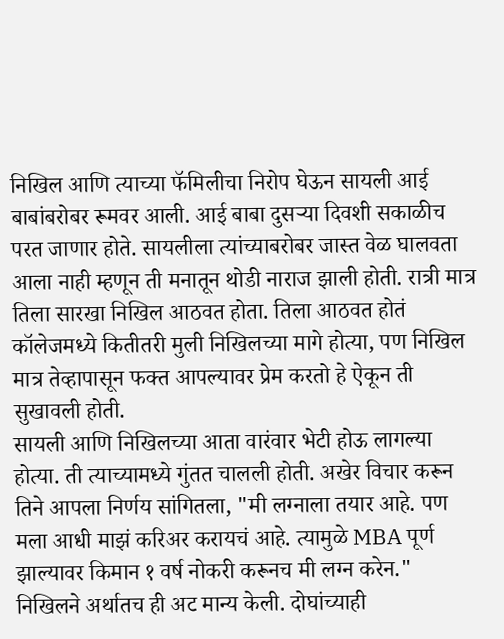निखिल आणि त्याच्या फॅमिलीचा निरोप घेऊन सायली आई बाबांबरोबर रूमवर आली. आई बाबा दुसऱ्या दिवशी सकाळीच परत जाणार होते. सायलीला त्यांच्याबरोबर जास्त वेळ घालवता आला नाही म्हणून ती मनातून थोडी नाराज झाली होती. रात्री मात्र तिला सारखा निखिल आठवत होता. तिला आठवत होतं कॉलेजमध्ये कितीतरी मुली निखिलच्या मागे होत्या, पण निखिल मात्र तेव्हापासून फक्त आपल्यावर प्रेम करतो हे ऐकून ती सुखावली होती.
सायली आणि निखिलच्या आता वारंवार भेटी होऊ लागल्या होत्या. ती त्याच्यामध्ये गुंतत चालली होती. अखेर विचार करून तिने आपला निर्णय सांगितला, "मी लग्नाला तयार आहे. पण मला आधी माझं करिअर करायचं आहे. त्यामुळे MBA पूर्ण झाल्यावर किमान १ वर्ष नोकरी करूनच मी लग्न करेन."
निखिलने अर्थातच ही अट मान्य केली. दोघांच्याही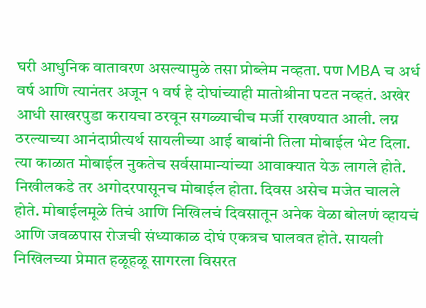घरी आधुनिक वातावरण असल्यामुळे तसा प्रोब्लेम नव्हता. पण MBA च अर्ध वर्ष आणि त्यानंतर अजून १ वर्ष हे दोघांच्याही मातोश्रीना पटत नव्हतं. अखेर आधी साखरपुडा करायचा ठरवून सगळ्याचीच मर्जी राखण्यात आली. लग्न ठरल्याच्या आनंदाप्रीत्यर्थ सायलीच्या आई बाबांनी तिला मोबाईल भेट दिला. त्या काळात मोबाईल नुकतेच सर्वसामान्यांच्या आवाक्यात येऊ लागले होते. निखीलकडे तर अगोदरपासूनच मोबाईल होता. दिवस असेच मजेत चालले होते. मोबाईलमूळे तिचं आणि निखिलचं दिवसातून अनेक वेळा बोलणं व्हायचं आणि जवळपास रोजची संध्याकाळ दोघं एकत्रच घालवत होते. सायली निखिलच्या प्रेमात हळूहळू सागरला विसरत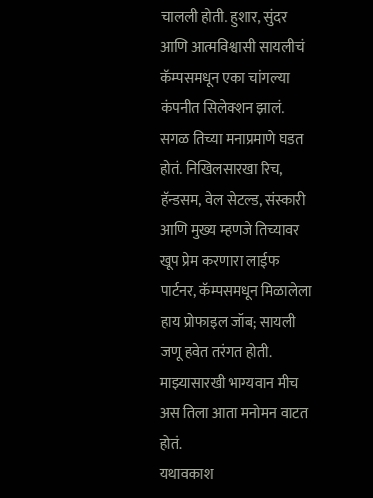चालली होती. हुशार, सुंदर आणि आत्मविश्वासी सायलीचं कॅम्पसमधून एका चांगल्या कंपनीत सिलेक्शन झालं. सगळ तिच्या मनाप्रमाणे घडत होतं. निखिलसारखा रिच, हॅन्डसम, वेल सेटल्ड, संस्कारी आणि मुख्य म्हणजे तिच्यावर खूप प्रेम करणारा लाईफ पार्टनर, कॅम्पसमधून मिळालेला हाय प्रोफाइल जॉब; सायली जणू हवेत तरंगत होती. माझ्यासारखी भाग्यवान मीच अस तिला आता मनोमन वाटत होतं.
यथावकाश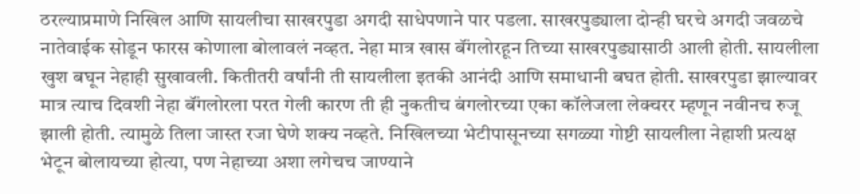ठरल्याप्रमाणे निखिल आणि सायलीचा साखरपुडा अगदी साधेपणाने पार पडला. साखरपुड्याला दोन्ही घरचे अगदी जवळचे नातेवाईक सोडून फारस कोणाला बोलावलं नव्हत. नेहा मात्र खास बॅंगलोरहून तिच्या साखरपुड्यासाठी आली होती. सायलीला खुश बघून नेहाही सुखावली. कितीतरी वर्षांनी ती सायलीला इतकी आनंदी आणि समाधानी बघत होती. साखरपुडा झाल्यावर मात्र त्याच दिवशी नेहा बॅंगलोरला परत गेली कारण ती ही नुकतीच बंगलोरच्या एका कॉलेजला लेक्चरर म्हणून नवीनच रुजू झाली होती. त्यामुळे तिला जास्त रजा घेणे शक्य नव्हते. निखिलच्या भेटीपासूनच्या सगळ्या गोष्टी सायलीला नेहाशी प्रत्यक्ष भेटून बोलायच्या होत्या, पण नेहाच्या अशा लगेचच जाण्याने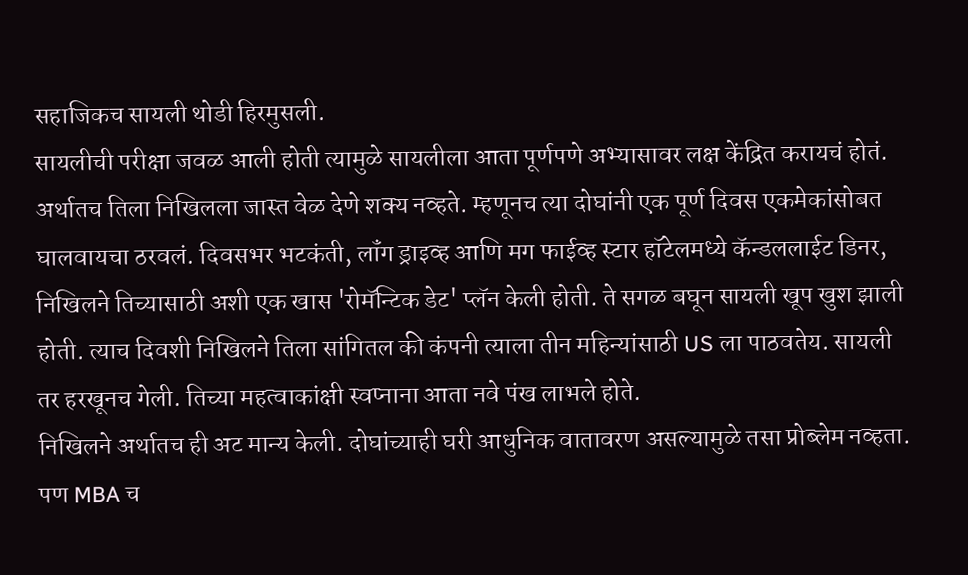सहाजिकच सायली थोडी हिरमुसली.
सायलीची परीक्षा जवळ आली होती त्यामुळे सायलीला आता पूर्णपणे अभ्यासावर लक्ष केंद्रित करायचं होतं. अर्थातच तिला निखिलला जास्त वेळ देणे शक्य नव्हते. म्हणूनच त्या दोघांनी एक पूर्ण दिवस एकमेकांसोबत घालवायचा ठरवलं. दिवसभर भटकंती, लॉंग ड्राइव्ह आणि मग फाईव्ह स्टार हॉटेलमध्ये कॅन्डललाईट डिनर, निखिलने तिच्यासाठी अशी एक खास 'रोमॅन्टिक डेट' प्लॅन केली होती. ते सगळ बघून सायली खूप खुश झाली होती. त्याच दिवशी निखिलने तिला सांगितल की कंपनी त्याला तीन महिन्यांसाठी US ला पाठवतेय. सायली तर हरखूनच गेली. तिच्या महत्वाकांक्षी स्वप्नाना आता नवे पंख लाभले होते.
निखिलने अर्थातच ही अट मान्य केली. दोघांच्याही घरी आधुनिक वातावरण असल्यामुळे तसा प्रोब्लेम नव्हता. पण MBA च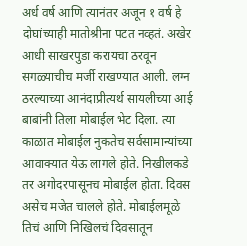अर्ध वर्ष आणि त्यानंतर अजून १ वर्ष हे दोघांच्याही मातोश्रीना पटत नव्हतं. अखेर आधी साखरपुडा करायचा ठरवून सगळ्याचीच मर्जी राखण्यात आली. लग्न ठरल्याच्या आनंदाप्रीत्यर्थ सायलीच्या आई बाबांनी तिला मोबाईल भेट दिला. त्या काळात मोबाईल नुकतेच सर्वसामान्यांच्या आवाक्यात येऊ लागले होते. निखीलकडे तर अगोदरपासूनच मोबाईल होता. दिवस असेच मजेत चालले होते. मोबाईलमूळे तिचं आणि निखिलचं दिवसातून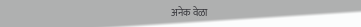अनेक वेळा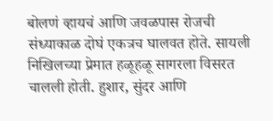बोलणं व्हायचं आणि जवळपास रोजची संध्याकाळ दोघं एकत्रच घालवत होते. सायली निखिलच्या प्रेमात हळूहळू सागरला विसरत चालली होती. हुशार, सुंदर आणि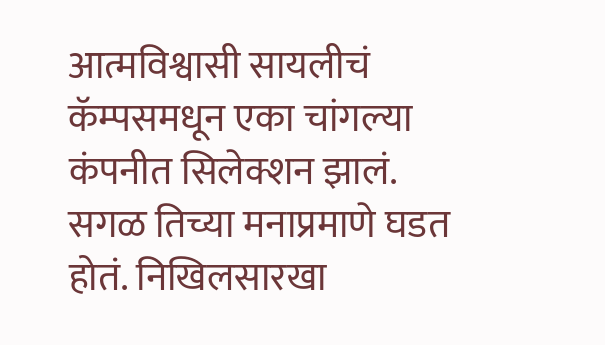आत्मविश्वासी सायलीचं कॅम्पसमधून एका चांगल्या कंपनीत सिलेक्शन झालं. सगळ तिच्या मनाप्रमाणे घडत होतं. निखिलसारखा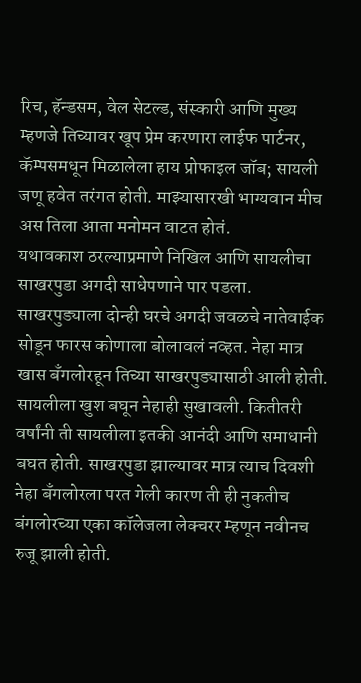रिच, हॅन्डसम, वेल सेटल्ड, संस्कारी आणि मुख्य म्हणजे तिच्यावर खूप प्रेम करणारा लाईफ पार्टनर, कॅम्पसमधून मिळालेला हाय प्रोफाइल जॉब; सायली जणू हवेत तरंगत होती. माझ्यासारखी भाग्यवान मीच अस तिला आता मनोमन वाटत होतं.
यथावकाश ठरल्याप्रमाणे निखिल आणि सायलीचा साखरपुडा अगदी साधेपणाने पार पडला. साखरपुड्याला दोन्ही घरचे अगदी जवळचे नातेवाईक सोडून फारस कोणाला बोलावलं नव्हत. नेहा मात्र खास बॅंगलोरहून तिच्या साखरपुड्यासाठी आली होती. सायलीला खुश बघून नेहाही सुखावली. कितीतरी वर्षांनी ती सायलीला इतकी आनंदी आणि समाधानी बघत होती. साखरपुडा झाल्यावर मात्र त्याच दिवशी नेहा बॅंगलोरला परत गेली कारण ती ही नुकतीच बंगलोरच्या एका कॉलेजला लेक्चरर म्हणून नवीनच रुजू झाली होती.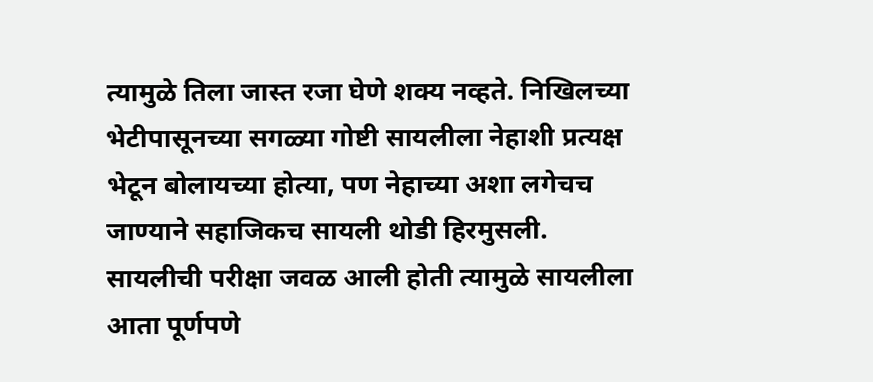त्यामुळे तिला जास्त रजा घेणे शक्य नव्हते. निखिलच्या भेटीपासूनच्या सगळ्या गोष्टी सायलीला नेहाशी प्रत्यक्ष भेटून बोलायच्या होत्या, पण नेहाच्या अशा लगेचच जाण्याने सहाजिकच सायली थोडी हिरमुसली.
सायलीची परीक्षा जवळ आली होती त्यामुळे सायलीला आता पूर्णपणे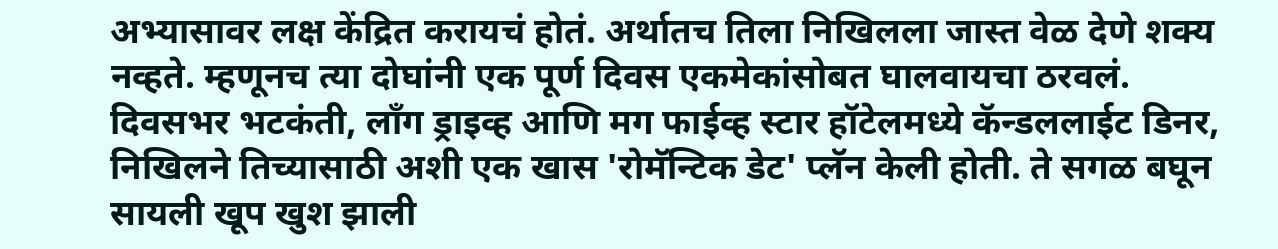अभ्यासावर लक्ष केंद्रित करायचं होतं. अर्थातच तिला निखिलला जास्त वेळ देणे शक्य नव्हते. म्हणूनच त्या दोघांनी एक पूर्ण दिवस एकमेकांसोबत घालवायचा ठरवलं. दिवसभर भटकंती, लॉंग ड्राइव्ह आणि मग फाईव्ह स्टार हॉटेलमध्ये कॅन्डललाईट डिनर, निखिलने तिच्यासाठी अशी एक खास 'रोमॅन्टिक डेट' प्लॅन केली होती. ते सगळ बघून सायली खूप खुश झाली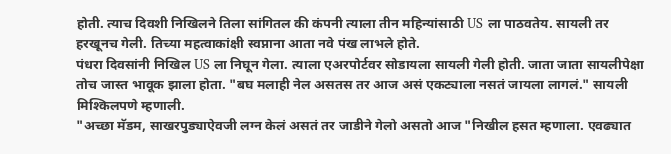होती. त्याच दिवशी निखिलने तिला सांगितल की कंपनी त्याला तीन महिन्यांसाठी US ला पाठवतेय. सायली तर हरखूनच गेली. तिच्या महत्वाकांक्षी स्वप्नाना आता नवे पंख लाभले होते.
पंधरा दिवसांनी निखिल US ला निघून गेला. त्याला एअरपोर्टवर सोडायला सायली गेली होती. जाता जाता सायलीपेक्षा तोच जास्त भावूक झाला होता. "बघ मलाही नेल असतस तर आज असं एकट्याला नसतं जायला लागलं." सायली मिश्किलपणे म्हणाली.
"अच्छा मॅडम, साखरपुड्याऐवजी लग्न केलं असतं तर जाडीने गेलो असतो आज "निखील हसत म्हणाला. एवढ्यात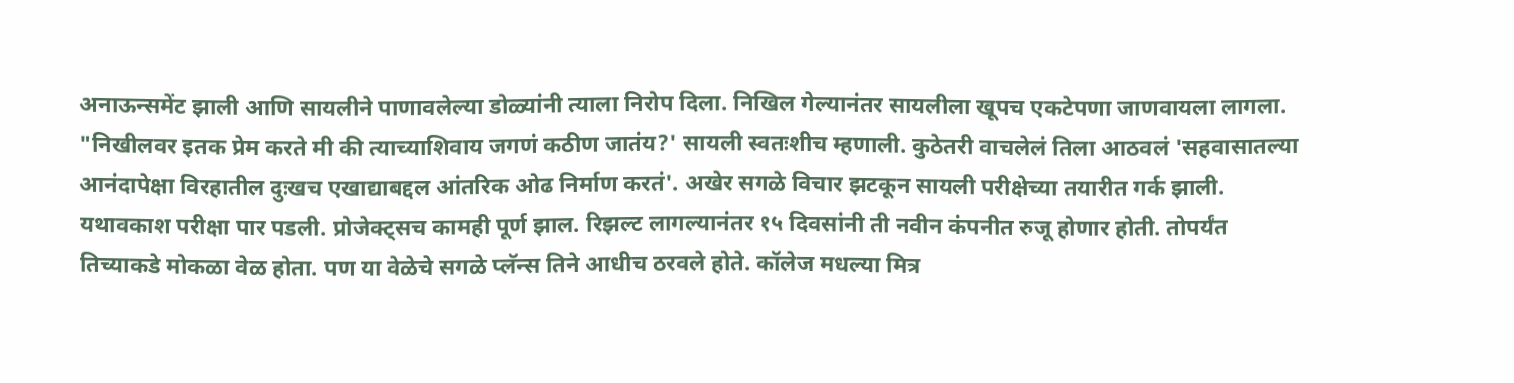अनाऊन्समेंट झाली आणि सायलीने पाणावलेल्या डोळ्यांनी त्याला निरोप दिला. निखिल गेल्यानंतर सायलीला खूपच एकटेपणा जाणवायला लागला. "निखीलवर इतक प्रेम करते मी की त्याच्याशिवाय जगणं कठीण जातंय?' सायली स्वतःशीच म्हणाली. कुठेतरी वाचलेलं तिला आठवलं 'सहवासातल्या आनंदापेक्षा विरहातील दुःखच एखाद्याबद्दल आंतरिक ओढ निर्माण करतं'. अखेर सगळे विचार झटकून सायली परीक्षेच्या तयारीत गर्क झाली. यथावकाश परीक्षा पार पडली. प्रोजेक्ट्सच कामही पूर्ण झाल. रिझल्ट लागल्यानंतर १५ दिवसांनी ती नवीन कंपनीत रुजू होणार होती. तोपर्यंत तिच्याकडे मोकळा वेळ होता. पण या वेळेचे सगळे प्लॅन्स तिने आधीच ठरवले होते. कॉलेज मधल्या मित्र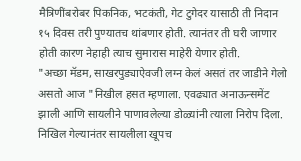मैत्रिणींबरोबर पिकनिक, भटकंती, गेट टुगेदर यासाठी ती निदान १५ दिवस तरी पुण्यातच थांबणार होती. त्यानंतर ती घरी जाणार होती कारण नेहाही त्याच सुमारास माहेरी येणार होती.
"अच्छा मॅडम, साखरपुड्याऐवजी लग्न केलं असतं तर जाडीने गेलो असतो आज "निखील हसत म्हणाला. एवढ्यात अनाऊन्समेंट झाली आणि सायलीने पाणावलेल्या डोळ्यांनी त्याला निरोप दिला. निखिल गेल्यानंतर सायलीला खूपच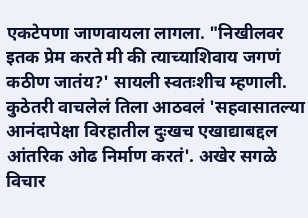एकटेपणा जाणवायला लागला. "निखीलवर इतक प्रेम करते मी की त्याच्याशिवाय जगणं कठीण जातंय?' सायली स्वतःशीच म्हणाली. कुठेतरी वाचलेलं तिला आठवलं 'सहवासातल्या आनंदापेक्षा विरहातील दुःखच एखाद्याबद्दल आंतरिक ओढ निर्माण करतं'. अखेर सगळे विचार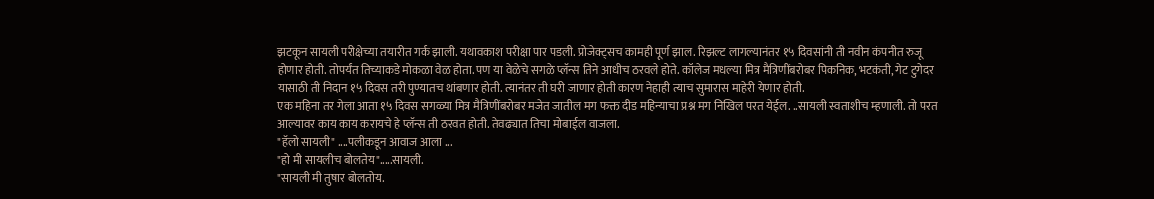झटकून सायली परीक्षेच्या तयारीत गर्क झाली. यथावकाश परीक्षा पार पडली. प्रोजेक्ट्सच कामही पूर्ण झाल. रिझल्ट लागल्यानंतर १५ दिवसांनी ती नवीन कंपनीत रुजू होणार होती. तोपर्यंत तिच्याकडे मोकळा वेळ होता. पण या वेळेचे सगळे प्लॅन्स तिने आधीच ठरवले होते. कॉलेज मधल्या मित्र मैत्रिणींबरोबर पिकनिक, भटकंती, गेट टुगेदर यासाठी ती निदान १५ दिवस तरी पुण्यातच थांबणार होती. त्यानंतर ती घरी जाणार होती कारण नेहाही त्याच सुमारास माहेरी येणार होती.
एक महिना तर गेला आता १५ दिवस सगळ्या मित्र मैत्रिणींबरोबर मजेत जातील मग फक्त दीड महिन्याचा प्रश्न मग निखिल परत येईल. ..सायली स्वताशीच म्हणाली. तो परत आल्यावर काय काय करायचे हे प्लॅन्स ती ठरवत होती. तेवढ्यात तिचा मोबाईल वाजला.
"हॅलो सायली" ....पलीकडून आवाज आला ...
"हो मी सायलीच बोलतेय".....सायली.
"सायली मी तुषार बोलतोय.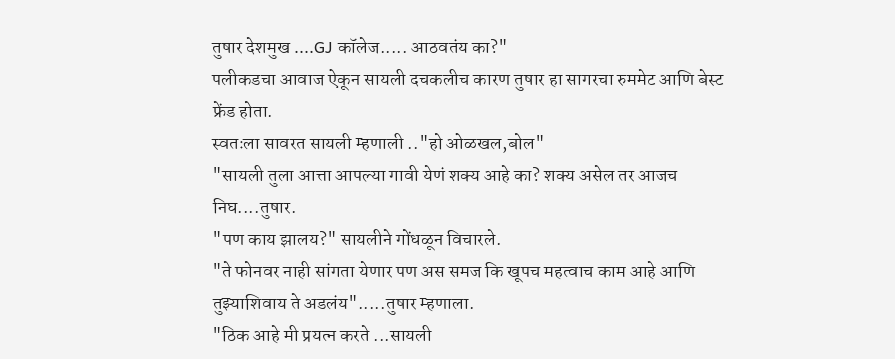तुषार देशमुख ....GJ कॉलेज..... आठवतंय का?"
पलीकडचा आवाज ऐकून सायली दचकलीच कारण तुषार हा सागरचा रुममेट आणि बेस्ट फ्रेंड होता.
स्वतःला सावरत सायली म्हणाली .."हो ओळखल,बोल"
"सायली तुला आत्ता आपल्या गावी येणं शक्य आहे का? शक्य असेल तर आजच निघ....तुषार.
"पण काय झालय?" सायलीने गोंधळून विचारले.
"ते फोनवर नाही सांगता येणार पण अस समज कि खूपच महत्वाच काम आहे आणि तुझ्याशिवाय ते अडलंय".....तुषार म्हणाला.
"ठिक आहे मी प्रयत्न करते ...सायली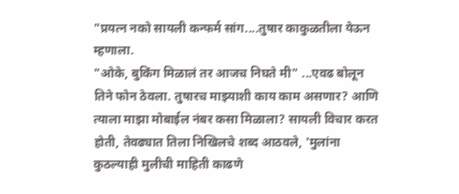"प्रयत्न नको सायली कन्फर्म सांग....तुषार काकुळतीला येऊन म्हणाला.
"ओके, बुकिंग मिळालं तर आजच निघते मी" ...एवढ बोलून तिने फोन ठेवला. तुषारच माझ्याशी काय काम असणार? आणि त्याला माझा मोबाईल नंबर कसा मिळाला? सायली विचार करत होती, तेवढ्यात तिला निखिलचे शब्द आठवले, 'मुलांना कुठल्याही मुलीची माहिती काढणे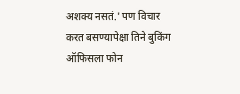अशक्य नसतं.' पण विचार करत बसण्यापेक्षा तिने बुकिंग ऑफिसला फोन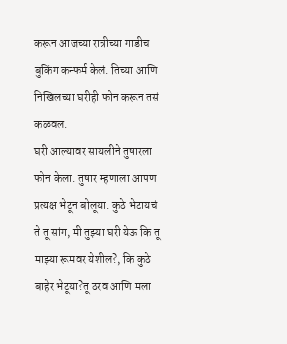करून आजच्या रात्रीच्या गाडीच बुकिंग कन्फर्म केलं. तिच्या आणि निखिलच्या घरीही फोन करून तसं कळवल.
घरी आल्यावर सायलीने तुषारला फोन केला. तुषार म्हणाला आपण प्रत्यक्ष भेटून बोलूया. कुठे भेटायचं ते तू सांग, मी तुझ्या घरी येऊ कि तू माझ्या रूमवर येशील?, कि कुठे बाहेर भेटूया?तू ठरव आणि मला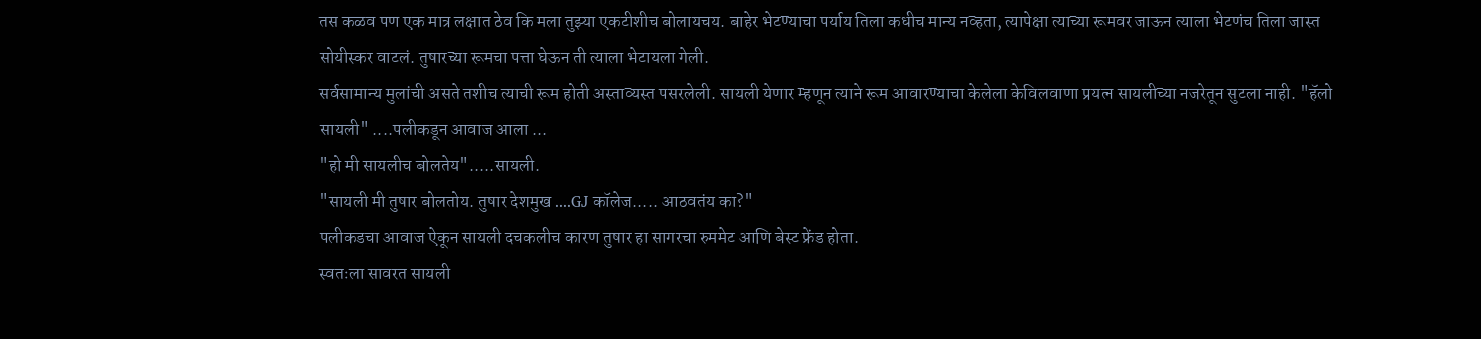तस कळव पण एक मात्र लक्षात ठेव कि मला तुझ्या एकटीशीच बोलायचय. बाहेर भेटण्याचा पर्याय तिला कधीच मान्य नव्हता, त्यापेक्षा त्याच्या रूमवर जाऊन त्याला भेटणंच तिला जास्त सोयीस्कर वाटलं. तुषारच्या रूमचा पत्ता घेऊन ती त्याला भेटायला गेली.
सर्वसामान्य मुलांची असते तशीच त्याची रूम होती अस्ताव्यस्त पसरलेली. सायली येणार म्हणून त्याने रूम आवारण्याचा केलेला केविलवाणा प्रयत्न सायलीच्या नजरेतून सुटला नाही. "हॅलो सायली" ....पलीकडून आवाज आला ...
"हो मी सायलीच बोलतेय".....सायली.
"सायली मी तुषार बोलतोय. तुषार देशमुख ....GJ कॉलेज..... आठवतंय का?"
पलीकडचा आवाज ऐकून सायली दचकलीच कारण तुषार हा सागरचा रुममेट आणि बेस्ट फ्रेंड होता.
स्वतःला सावरत सायली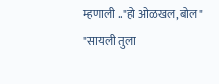म्हणाली .."हो ओळखल,बोल"
"सायली तुला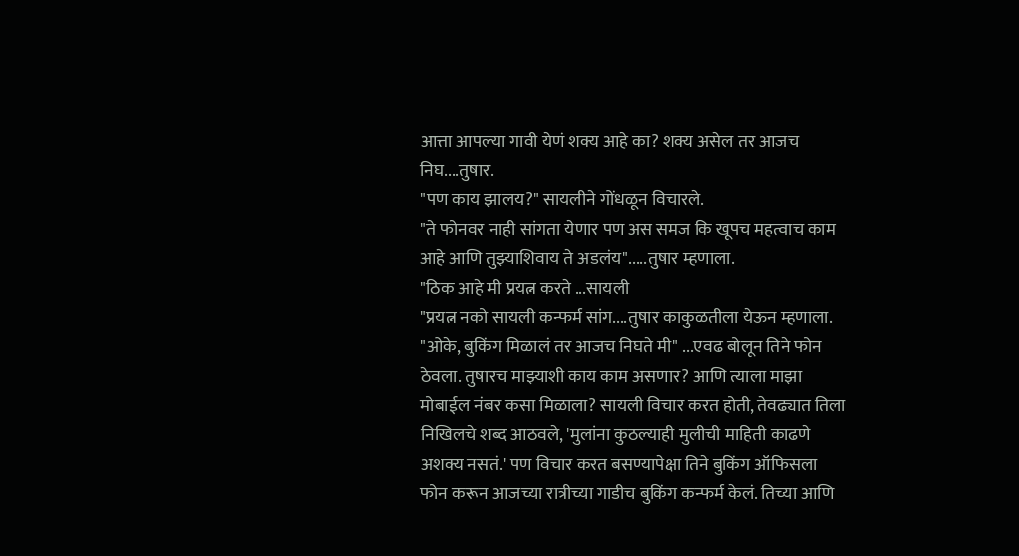आत्ता आपल्या गावी येणं शक्य आहे का? शक्य असेल तर आजच निघ....तुषार.
"पण काय झालय?" सायलीने गोंधळून विचारले.
"ते फोनवर नाही सांगता येणार पण अस समज कि खूपच महत्वाच काम आहे आणि तुझ्याशिवाय ते अडलंय".....तुषार म्हणाला.
"ठिक आहे मी प्रयत्न करते ...सायली
"प्रयत्न नको सायली कन्फर्म सांग....तुषार काकुळतीला येऊन म्हणाला.
"ओके, बुकिंग मिळालं तर आजच निघते मी" ...एवढ बोलून तिने फोन ठेवला. तुषारच माझ्याशी काय काम असणार? आणि त्याला माझा मोबाईल नंबर कसा मिळाला? सायली विचार करत होती, तेवढ्यात तिला निखिलचे शब्द आठवले, 'मुलांना कुठल्याही मुलीची माहिती काढणे अशक्य नसतं.' पण विचार करत बसण्यापेक्षा तिने बुकिंग ऑफिसला फोन करून आजच्या रात्रीच्या गाडीच बुकिंग कन्फर्म केलं. तिच्या आणि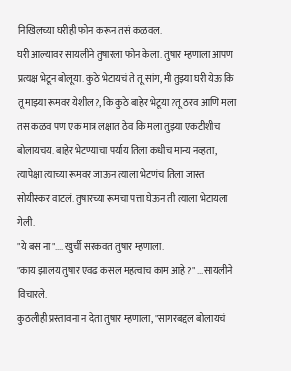निखिलच्या घरीही फोन करून तसं कळवल.
घरी आल्यावर सायलीने तुषारला फोन केला. तुषार म्हणाला आपण प्रत्यक्ष भेटून बोलूया. कुठे भेटायचं ते तू सांग, मी तुझ्या घरी येऊ कि तू माझ्या रूमवर येशील?, कि कुठे बाहेर भेटूया?तू ठरव आणि मला तस कळव पण एक मात्र लक्षात ठेव कि मला तुझ्या एकटीशीच बोलायचय. बाहेर भेटण्याचा पर्याय तिला कधीच मान्य नव्हता, त्यापेक्षा त्याच्या रूमवर जाऊन त्याला भेटणंच तिला जास्त सोयीस्कर वाटलं. तुषारच्या रूमचा पत्ता घेऊन ती त्याला भेटायला गेली.
"ये बस ना".... खुर्ची सरकवत तुषार म्हणाला.
"काय झालय तुषार एवढ कसल महत्वाच काम आहे ?" ...सायलीने विचारले.
कुठलीही प्रस्तावना न देता तुषार म्हणाला, "सागरबद्दल बोलायचं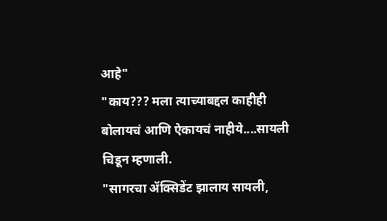आहे"
"काय??? मला त्याच्याबद्दल काहीही बोलायचं आणि ऐकायचं नाहीये....सायली चिडून म्हणाली.
"सागरचा ॲक्सिडेंट झालाय सायली,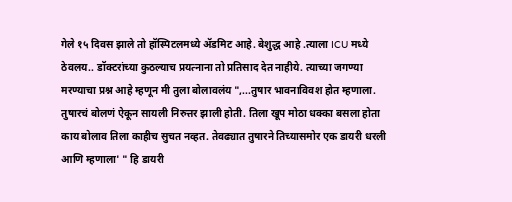गेले १५ दिवस झाले तो हॉस्पिटलमध्ये ॲडमिट आहे. बेशुद्ध आहे .त्याला ICU मध्ये ठेवलय.. डॉक्टरांच्या कुठल्याच प्रयत्नाना तो प्रतिसाद देत नाहीये. त्याच्या जगण्या मरण्याचा प्रश्न आहे म्हणून मी तुला बोलावलंय ",...तुषार भावनाविवश होत म्हणाला.
तुषारचं बोलणं ऐकून सायली निरुत्तर झाली होती. तिला खूप मोठा धक्का बसला होता काय बोलाव तिला काहीच सुचत नव्हत. तेवढ्यात तुषारने तिच्यासमोर एक डायरी धरली आणि म्हणाला' " हि डायरी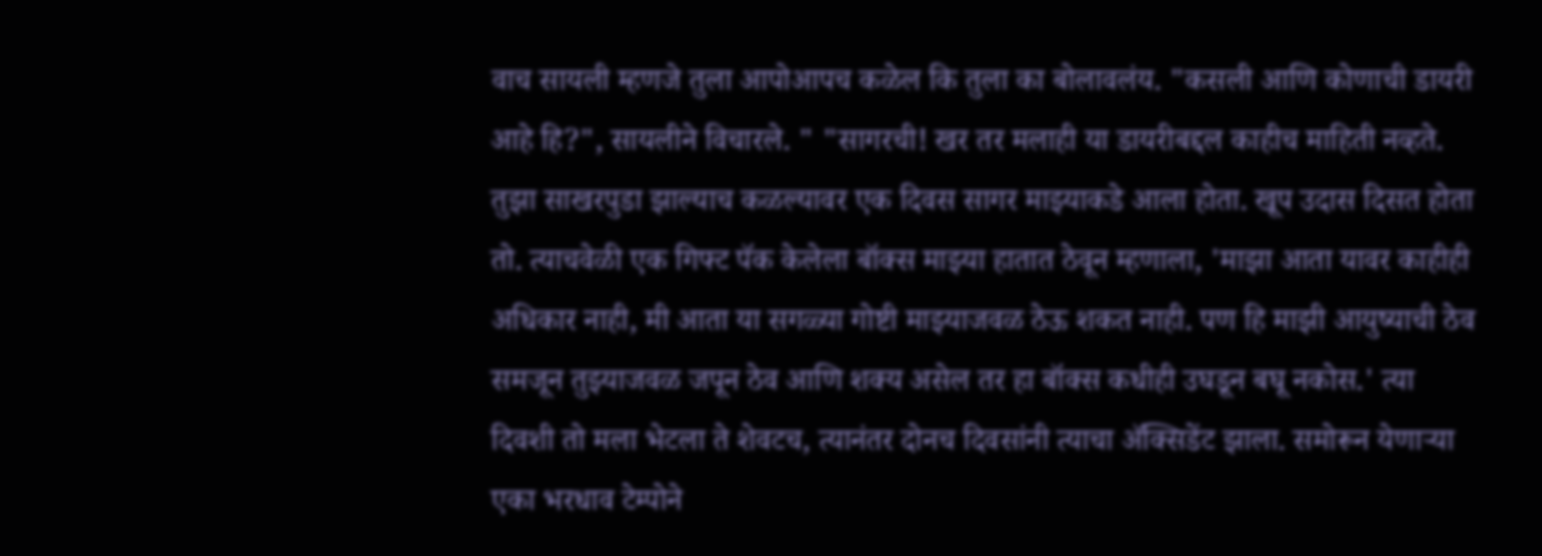वाच सायली म्हणजे तुला आपोआपच कळेल कि तुला का बोलावलंय. "कसली आणि कोणाची डायरी आहे हि?", सायलीने विचारले. " "सागरची! खर तर मलाही या डायरीबद्दल काहीच माहिती नव्हते. तुझा साखरपुडा झाल्याच कळल्यावर एक दिवस सागर माझ्याकडे आला होता. खूप उदास दिसत होता तो. त्याचवेळी एक गिफ्ट पॅक केलेला बॉक्स माझ्या हातात ठेवून म्हणाला, 'माझा आता यावर काहीही अधिकार नाही, मी आता या सगळ्या गोष्टी माझ्याजवळ ठेऊ शकत नाही. पण हि माझी आयुष्याची ठेव समजून तुझ्याजवळ जपून ठेव आणि शक्य असेल तर हा बॉक्स कधीही उघडून बघू नकोस.' त्या दिवशी तो मला भेटला ते शेवटच, त्यानंतर दोनच दिवसांनी त्याचा ॲक्सिडेंट झाला. समोरून येणाऱ्या एका भरधाव टेम्पोने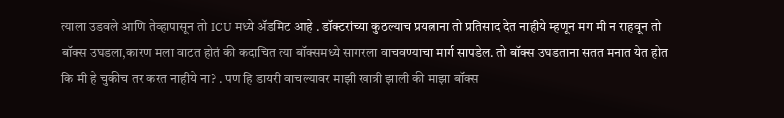त्याला उडवले आणि तेव्हापासून तो ICU मध्ये ॲडमिट आहे . डॉक्टरांच्या कुठल्याच प्रयत्नाना तो प्रतिसाद देत नाहीये म्हणून मग मी न राहवून तो बॉक्स उघडला,कारण मला वाटत होतं की कदाचित त्या बॉक्समध्ये सागरला वाचवण्याचा मार्ग सापडेल. तो बॉक्स उघडताना सतत मनात येत होत कि मी हे चुकीच तर करत नाहीये ना? . पण हि डायरी वाचल्यावर माझी खात्री झाली की माझा बॉक्स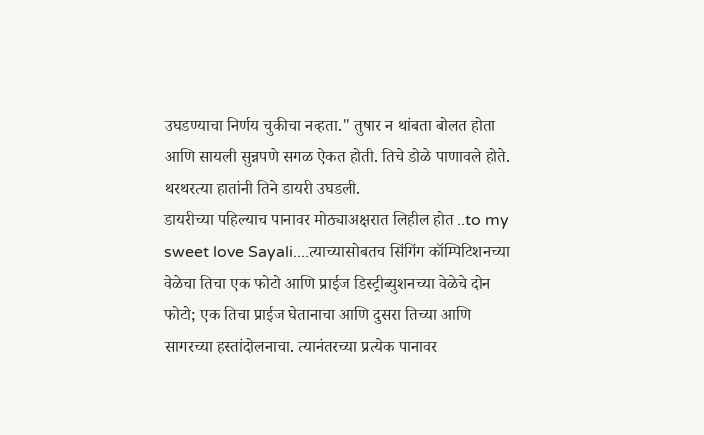उघडण्याचा निर्णय चुकीचा नव्हता." तुषार न थांबता बोलत होता आणि सायली सुन्नपणे सगळ ऐकत होती. तिचे डोळे पाणावले होते. थरथरत्या हातांनी तिने डायरी उघडली.
डायरीच्या पहिल्याच पानावर मोठ्याअक्षरात लिहील होत ..to my sweet love Sayali....त्याच्यासोबतच सिंगिंग कॉम्पिटिशनच्या वेळेचा तिचा एक फोटो आणि प्राईज डिस्ट्रीब्युशनच्या वेळेचे दोन फोटो; एक तिचा प्राईज घेतानाचा आणि दुसरा तिच्या आणि सागरच्या हस्तांदोलनाचा. त्यानंतरच्या प्रत्येक पानावर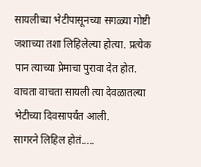सायलीच्या भेटीपासूनच्या सगळ्या गोष्टी जशाच्या तशा लिहिलेल्या होत्या. प्रत्येक पान त्याच्या प्रेमाचा पुरावा देत होत. वाचता वाचता सायली त्या देवळातल्या भेटीच्या दिवसापर्यंत आली.
सागरने लिहिल होतं.....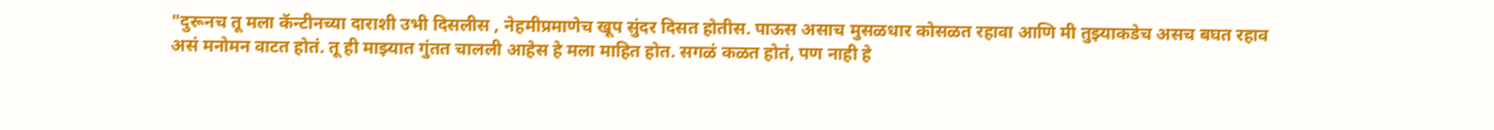"दुरूनच तू मला कॅन्टीनच्या दाराशी उभी दिसलीस , नेहमीप्रमाणेच खूप सुंदर दिसत होतीस. पाऊस असाच मुसळधार कोसळत रहावा आणि मी तुझ्याकडेच असच बघत रहाव असं मनोमन वाटत होतं. तू ही माझ्यात गुंतत चालली आहेस हे मला माहित होत. सगळं कळत होतं, पण नाही हे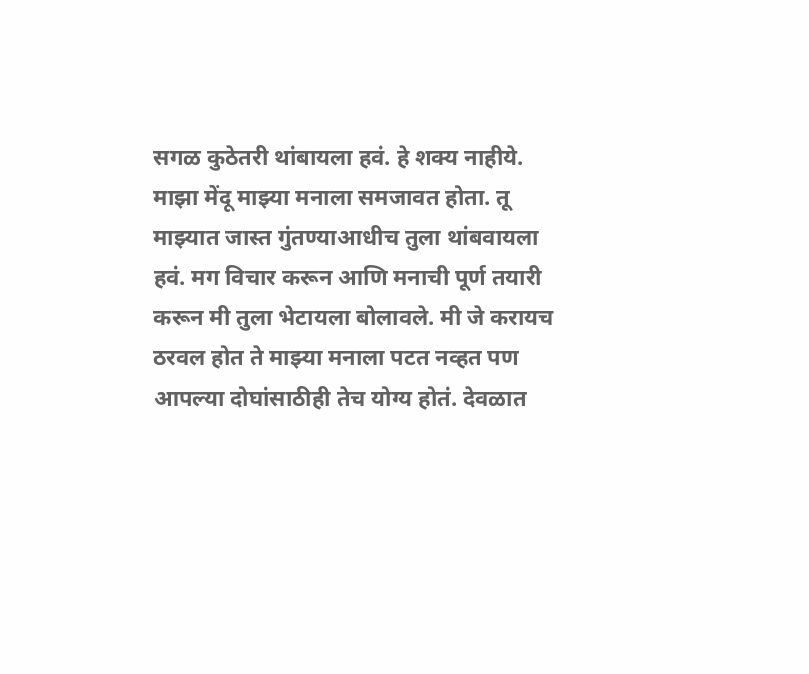सगळ कुठेतरी थांबायला हवं. हे शक्य नाहीये. माझा मेंदू माझ्या मनाला समजावत होता. तू माझ्यात जास्त गुंतण्याआधीच तुला थांबवायला हवं. मग विचार करून आणि मनाची पूर्ण तयारी करून मी तुला भेटायला बोलावले. मी जे करायच ठरवल होत ते माझ्या मनाला पटत नव्हत पण आपल्या दोघांसाठीही तेच योग्य होतं. देवळात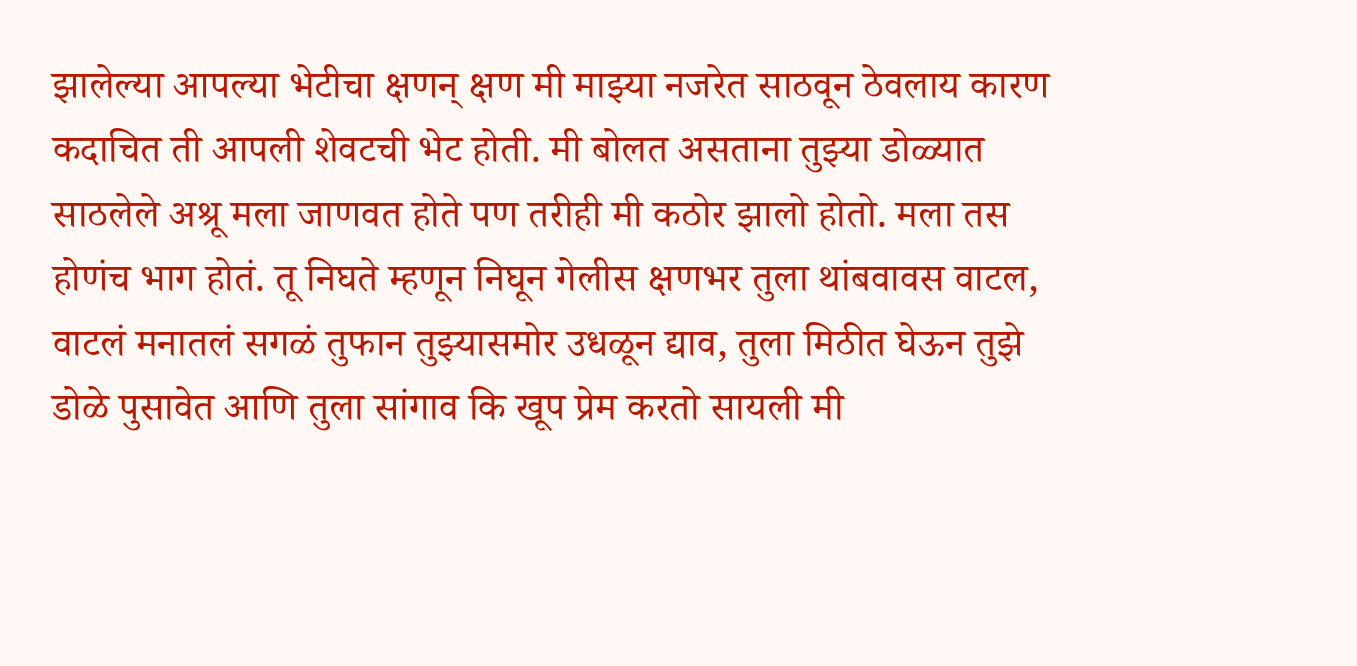झालेल्या आपल्या भेटीचा क्षणन् क्षण मी माझ्या नजरेत साठवून ठेवलाय कारण कदाचित ती आपली शेवटची भेट होती. मी बोलत असताना तुझ्या डोळ्यात साठलेले अश्रू मला जाणवत होते पण तरीही मी कठोर झालो होतो. मला तस होणंच भाग होतं. तू निघते म्हणून निघून गेलीस क्षणभर तुला थांबवावस वाटल, वाटलं मनातलं सगळं तुफान तुझ्यासमोर उधळून द्याव, तुला मिठीत घेऊन तुझे डोळे पुसावेत आणि तुला सांगाव कि खूप प्रेम करतो सायली मी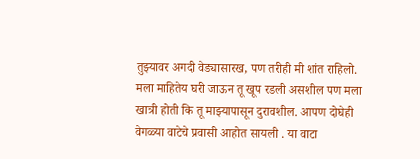तुझ्यावर अगदी वेड्यासारख, पण तरीही मी शांत राहिलो. मला माहितेय घरी जाऊन तू खूप रडली असशील पण मला खात्री होती कि तू माझ्यापासून दुरावशील. आपण दोघेही वेगळ्या वाटेचे प्रवासी आहोत सायली . या वाटा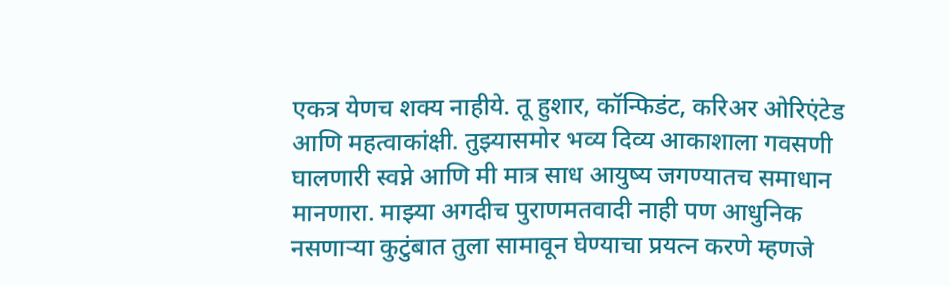एकत्र येणच शक्य नाहीये. तू हुशार, कॉन्फिडंट, करिअर ओरिएंटेड आणि महत्वाकांक्षी. तुझ्यासमोर भव्य दिव्य आकाशाला गवसणी घालणारी स्वप्ने आणि मी मात्र साध आयुष्य जगण्यातच समाधान मानणारा. माझ्या अगदीच पुराणमतवादी नाही पण आधुनिक नसणाऱ्या कुटुंबात तुला सामावून घेण्याचा प्रयत्न करणे म्हणजे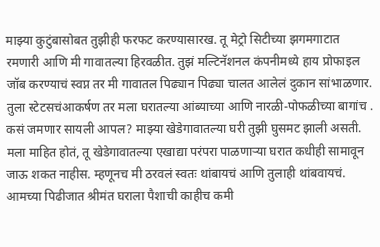माझ्या कुटुंबासोबत तुझीही फरफट करण्यासारख. तू मेट्रो सिटीच्या झगमगाटात रमणारी आणि मी गावातल्या हिरवळीत. तुझं मल्टिनॅशनल कंपनीमध्ये हाय प्रोफाइल जॉब करण्याचं स्वप्न तर मी गावातल पिढ्यान पिढ्या चालत आलेलं दुकान सांभाळणार. तुला स्टेटसचंआकर्षण तर मला घरातल्या आंब्याच्या आणि नारळी-पोफळीच्या बागांच . कसं जमणार सायली आपल? माझ्या खेडेगावातल्या घरी तुझी घुसमट झाली असती. मला माहित होतं, तू खेडेगावातल्या एखाद्या परंपरा पाळणाऱ्या घरात कधीही सामावून जाऊ शकत नाहीस. म्हणूनच मी ठरवलं स्वतः थांबायचं आणि तुलाही थांबवायचं. आमच्या पिढीजात श्रीमंत घराला पैशाची काहीच कमी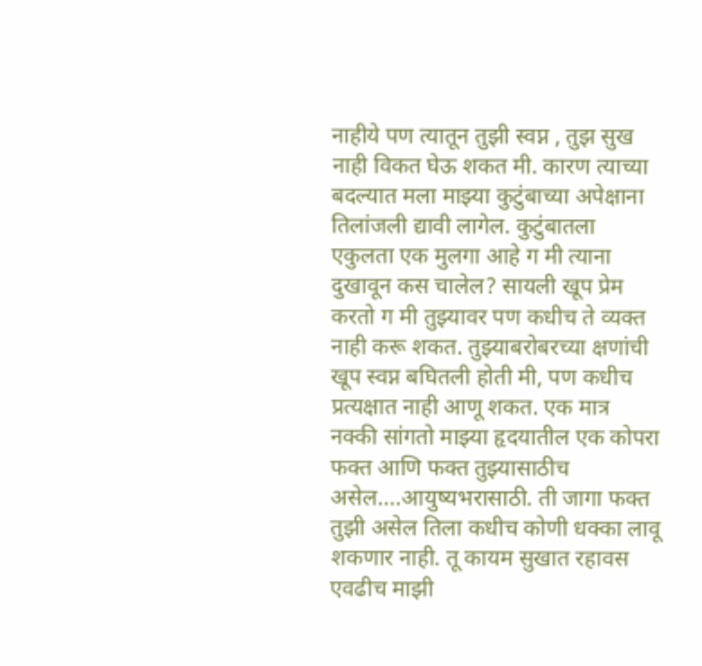नाहीये पण त्यातून तुझी स्वप्न , तुझ सुख नाही विकत घेऊ शकत मी. कारण त्याच्या बदल्यात मला माझ्या कुटुंबाच्या अपेक्षाना तिलांजली द्यावी लागेल. कुटुंबातला एकुलता एक मुलगा आहे ग मी त्याना दुखावून कस चालेल? सायली खूप प्रेम करतो ग मी तुझ्यावर पण कधीच ते व्यक्त नाही करू शकत. तुझ्याबरोबरच्या क्षणांची खूप स्वप्न बघितली होती मी, पण कधीच प्रत्यक्षात नाही आणू शकत. एक मात्र नक्की सांगतो माझ्या हृदयातील एक कोपरा फक्त आणि फक्त तुझ्यासाठीच असेल....आयुष्यभरासाठी. ती जागा फक्त तुझी असेल तिला कधीच कोणी धक्का लावू शकणार नाही. तू कायम सुखात रहावस एवढीच माझी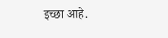इच्छा आहे.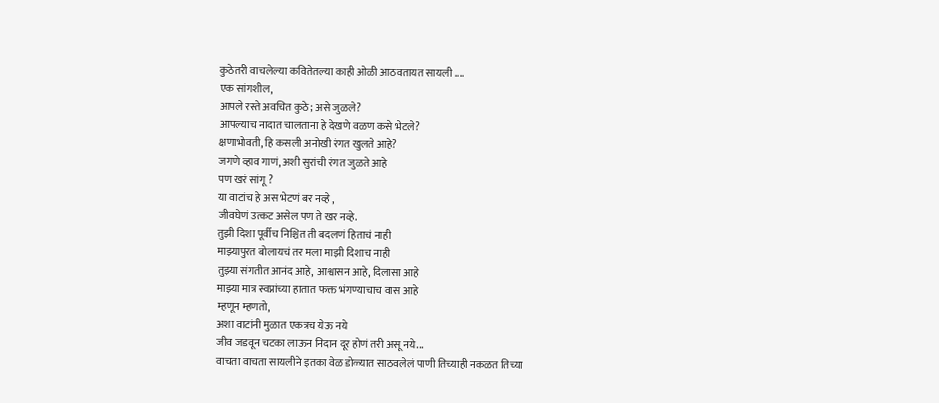कुठेतरी वाचलेल्या कवितेतल्या काही ओळी आठवतायत सायली ....
एक सांगशील,
आपले रस्ते अवचित कुठे; असे जुळले?
आपल्याच नादात चालताना हे देखणे वळण कसे भेटले?
क्षणाभोवती, हि कसली अनोखी रंगत खुलते आहे?
जगणे व्हाव गाणं, अशी सुरांची रंगत जुळते आहे
पण खरं सांगू ?
या वाटांच हे अस भेटणं बर नव्हे ,
जीवघेणं उत्कट असेल पण ते खर नव्हे.
तुझी दिशा पूर्वीच निश्चित ती बदलणं हिताचं नाही
माझ्यापुरत बोलायचं तर मला माझी दिशाच नाही
तुझ्या संगतीत आनंद आहे, आश्वासन आहे, दिलासा आहे
माझ्या मात्र स्वप्नांच्या हातात फक्त भंगण्याचाच वास आहे
म्हणून म्हणतो,
अशा वाटांनी मुळात एकत्रच येऊ नये
जीव जडवून चटका लाऊन निदान दूर होणं तरी असू नये...
वाचता वाचता सायलीने इतका वेळ डोळ्यात साठवलेलं पाणी तिच्याही नकळत तिच्या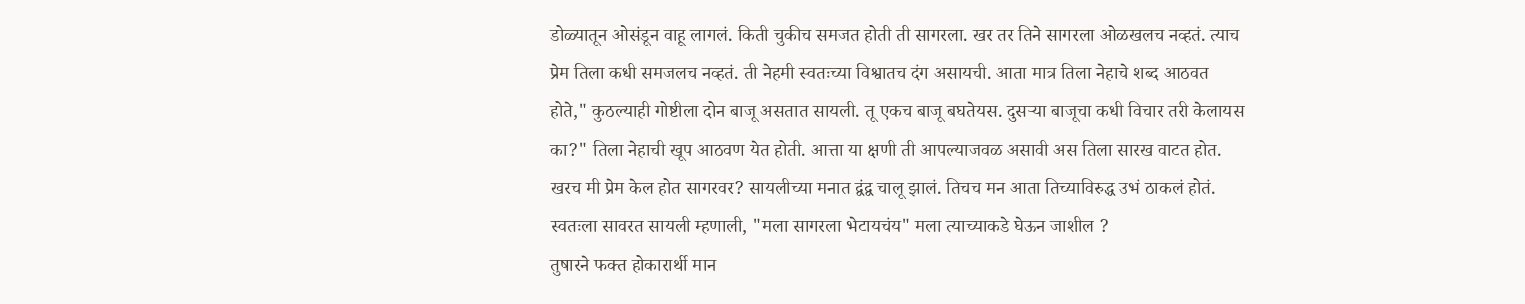डोळ्यातून ओसंडून वाहू लागलं. किती चुकीच समजत होती ती सागरला. खर तर तिने सागरला ओळखलच नव्हतं. त्याच प्रेम तिला कधी समजलच नव्हतं. ती नेहमी स्वतःच्या विश्वातच दंग असायची. आता मात्र तिला नेहाचे शब्द आठवत होते," कुठल्याही गोष्टीला दोन बाजू असतात सायली. तू एकच बाजू बघतेयस. दुसऱ्या बाजूचा कधी विचार तरी केलायस का?" तिला नेहाची खूप आठवण येत होती. आत्ता या क्षणी ती आपल्याजवळ असावी अस तिला सारख वाटत होत. खरच मी प्रेम केल होत सागरवर? सायलीच्या मनात द्वंद्व चालू झालं. तिचच मन आता तिच्याविरुद्ध उभं ठाकलं होतं. स्वतःला सावरत सायली म्हणाली, "मला सागरला भेटायचंय" मला त्याच्याकडे घेऊन जाशील ?
तुषारने फक्त होकारार्थी मान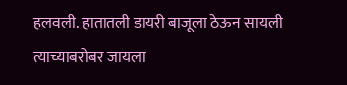हलवली. हातातली डायरी बाजूला ठेऊन सायली त्याच्याबरोबर जायला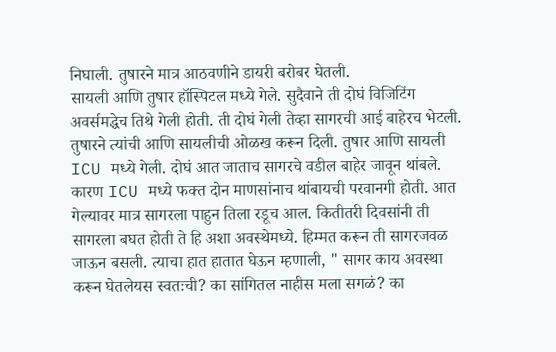निघाली. तुषारने मात्र आठवणीने डायरी बरोबर घेतली.
सायली आणि तुषार हॉस्पिटल मध्ये गेले. सुदैवाने ती दोघं विजिटिंग अवर्समद्धेच तिथे गेली होती. ती दोघं गेली तेव्हा सागरची आई बाहेरच भेटली. तुषारने त्यांची आणि सायलीची ओळख करून दिली. तुषार आणि सायली ICU मध्ये गेली. दोघं आत जाताच सागरचे वडील बाहेर जावून थांबले. कारण ICU मध्ये फक्त दोन माणसांनाच थांबायची परवानगी होती. आत गेल्यावर मात्र सागरला पाहुन तिला रडूच आल. कितीतरी दिवसांनी ती सागरला बघत होती ते हि अशा अवस्थेमध्ये. हिम्मत करून ती सागरजवळ जाऊन बसली. त्याचा हात हातात घेऊन म्हणाली, " सागर काय अवस्था करून घेतलेयस स्वतःची? का सांगितल नाहीस मला सगळं? का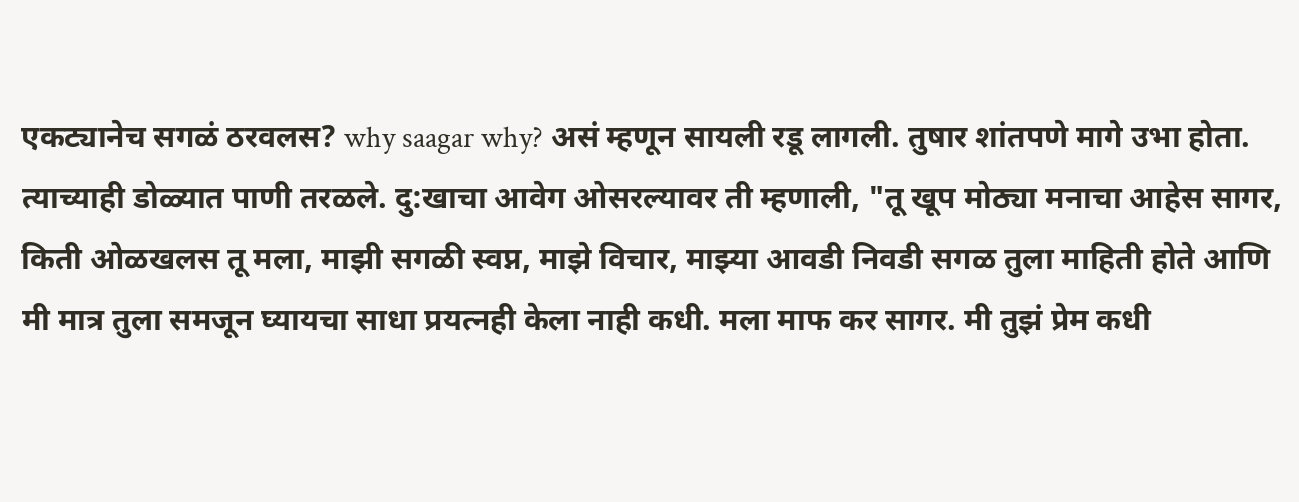एकट्यानेच सगळं ठरवलस? why saagar why? असं म्हणून सायली रडू लागली. तुषार शांतपणे मागे उभा होता. त्याच्याही डोळ्यात पाणी तरळले. दु:खाचा आवेग ओसरल्यावर ती म्हणाली, "तू खूप मोठ्या मनाचा आहेस सागर, किती ओळखलस तू मला, माझी सगळी स्वप्न, माझे विचार, माझ्या आवडी निवडी सगळ तुला माहिती होते आणि मी मात्र तुला समजून घ्यायचा साधा प्रयत्नही केला नाही कधी. मला माफ कर सागर. मी तुझं प्रेम कधी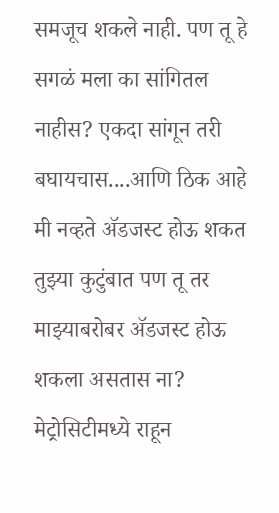समजूच शकले नाही. पण तू हे सगळं मला का सांगितल नाहीस? एकदा सांगून तरी बघायचास....आणि ठिक आहे मी नव्हते ॲडजस्ट होऊ शकत तुझ्या कुटुंबात पण तू तर माझ्याबरोबर ॲडजस्ट होऊ शकला असतास ना? मेट्रोसिटीमध्ये राहून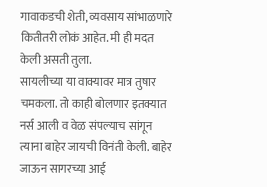गावाकडची शेती, व्यवसाय सांभाळणारे कितीतरी लोकं आहेत. मी ही मदत केली असती तुला.
सायलीच्या या वाक्यावर मात्र तुषार चमकला. तो काही बोलणार इतक्यात नर्स आली व वेळ संपल्याच सांगून त्याना बाहेर जायची विनंती केली. बाहेर जाऊन सागरच्या आई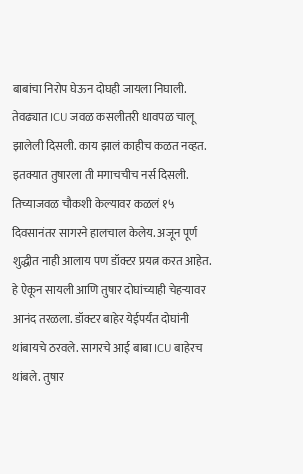बाबांचा निरोप घेऊन दोघही जायला निघाली. तेवढ्यात ICU जवळ कसलीतरी धावपळ चालू झालेली दिसली. काय झालं काहीच कळत नव्हत. इतक्यात तुषारला ती मगाचचीच नर्स दिसली. तिच्याजवळ चौकशी केल्यावर कळलं १५ दिवसानंतर सागरने हालचाल केलेय. अजून पूर्ण शुद्धीत नाही आलाय पण डॉक्टर प्रयत्न करत आहेत. हे ऐकून सायली आणि तुषार दोघांच्याही चेहऱ्यावर आनंद तरळला. डॉक्टर बाहेर येईपर्यंत दोघांनी थांबायचे ठरवले. सागरचे आई बाबा ICU बाहेरच थांबले. तुषार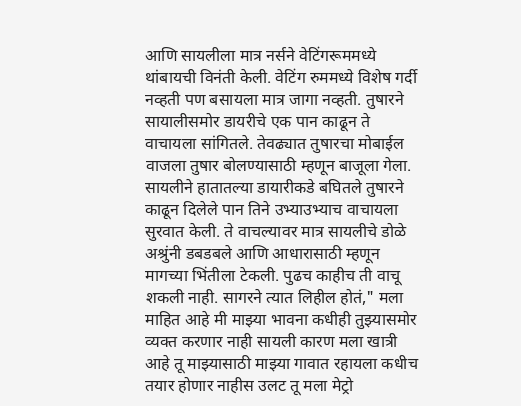आणि सायलीला मात्र नर्सने वेटिंगरूममध्ये थांबायची विनंती केली. वेटिंग रुममध्ये विशेष गर्दी नव्हती पण बसायला मात्र जागा नव्हती. तुषारने सायालीसमोर डायरीचे एक पान काढून ते वाचायला सांगितले. तेवढ्यात तुषारचा मोबाईल वाजला तुषार बोलण्यासाठी म्हणून बाजूला गेला. सायलीने हातातल्या डायारीकडे बघितले तुषारने काढून दिलेले पान तिने उभ्याउभ्याच वाचायला सुरवात केली. ते वाचल्यावर मात्र सायलीचे डोळे अश्रुंनी डबडबले आणि आधारासाठी म्हणून मागच्या भिंतीला टेकली. पुढच काहीच ती वाचू शकली नाही. सागरने त्यात लिहील होतं," मला माहित आहे मी माझ्या भावना कधीही तुझ्यासमोर व्यक्त करणार नाही सायली कारण मला खात्री आहे तू माझ्यासाठी माझ्या गावात रहायला कधीच तयार होणार नाहीस उलट तू मला मेट्रो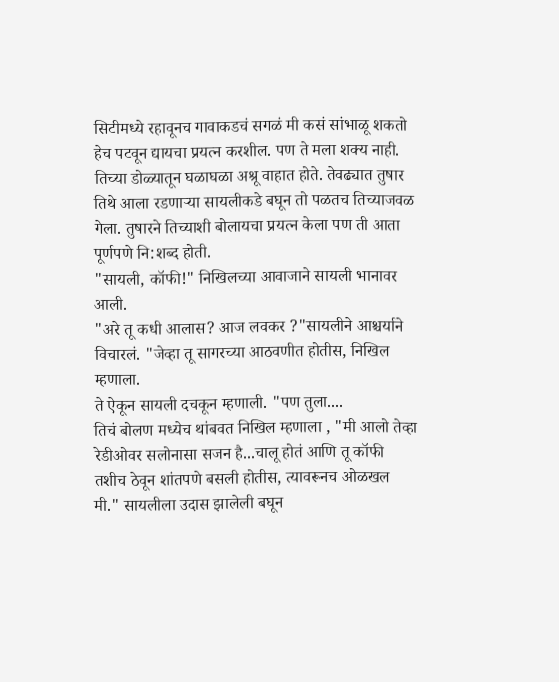सिटीमध्ये रहावूनच गावाकडचं सगळं मी कसं सांभाळू शकतो हेच पटवून द्यायचा प्रयत्न करशील. पण ते मला शक्य नाही. तिच्या डोळ्यातून घळाघळा अश्रू वाहात होते. तेवढ्यात तुषार तिथे आला रडणाऱ्या सायलीकडे बघून तो पळतच तिच्याजवळ गेला. तुषारने तिच्याशी बोलायचा प्रयत्न केला पण ती आता पूर्णपणे नि:शब्द होती.
"सायली, कॉफी!" निखिलच्या आवाजाने सायली भानावर आली.
"अरे तू कधी आलास? आज लवकर ?"सायलीने आश्चर्याने विचारलं. "जेव्हा तू सागरच्या आठवणीत होतीस, निखिल म्हणाला.
ते ऐकून सायली दचकून म्हणाली. "पण तुला....
तिचं बोलण मध्येच थांबवत निखिल म्हणाला , "मी आलो तेव्हा रेडीओवर सलोनासा सजन है...चालू होतं आणि तू कॉफी तशीच ठेवून शांतपणे बसली होतीस, त्यावरूनच ओळखल मी." सायलीला उदास झालेली बघून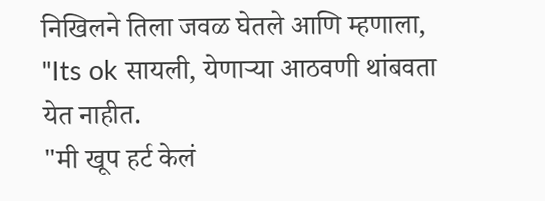निखिलने तिला जवळ घेतले आणि म्हणाला, "Its ok सायली, येणाऱ्या आठवणी थांबवता येत नाहीत.
"मी खूप हर्ट केलं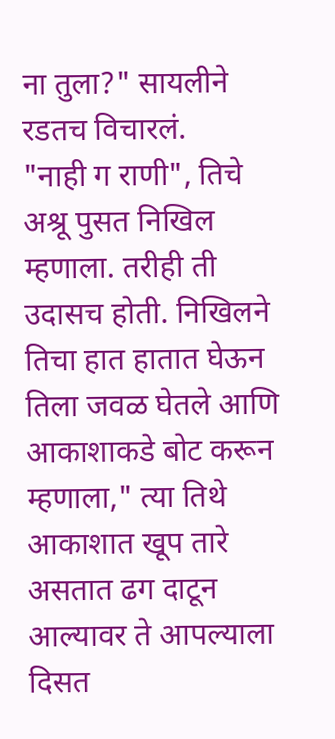ना तुला?" सायलीने रडतच विचारलं.
"नाही ग राणी", तिचे अश्रू पुसत निखिल म्हणाला. तरीही ती उदासच होती. निखिलने तिचा हात हातात घेऊन तिला जवळ घेतले आणि आकाशाकडे बोट करून म्हणाला," त्या तिथे आकाशात खूप तारे असतात ढग दाटून आल्यावर ते आपल्याला दिसत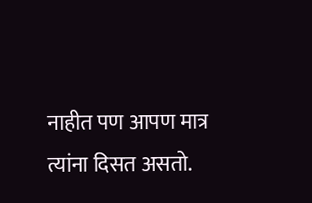नाहीत पण आपण मात्र त्यांना दिसत असतो.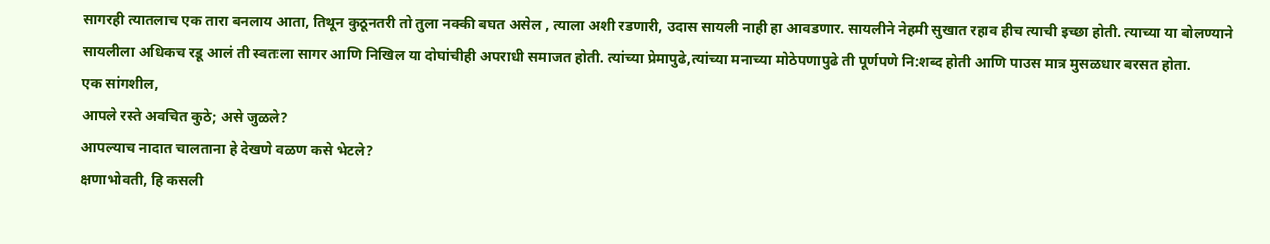सागरही त्यातलाच एक तारा बनलाय आता, तिथून कुठूनतरी तो तुला नक्की बघत असेल , त्याला अशी रडणारी, उदास सायली नाही हा आवडणार. सायलीने नेहमी सुखात रहाव हीच त्याची इच्छा होती. त्याच्या या बोलण्याने सायलीला अधिकच रडू आलं ती स्वतःला सागर आणि निखिल या दोघांचीही अपराधी समाजत होती. त्यांच्या प्रेमापुढे,त्यांच्या मनाच्या मोठेपणापुढे ती पूर्णपणे नि:शब्द होती आणि पाउस मात्र मुसळधार बरसत होता.
एक सांगशील,
आपले रस्ते अवचित कुठे; असे जुळले?
आपल्याच नादात चालताना हे देखणे वळण कसे भेटले?
क्षणाभोवती, हि कसली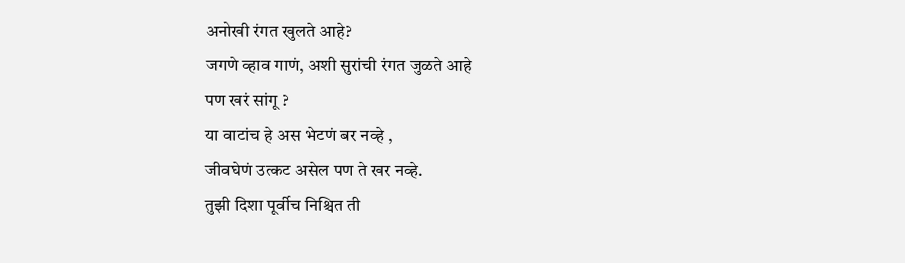अनोखी रंगत खुलते आहे?
जगणे व्हाव गाणं, अशी सुरांची रंगत जुळते आहे
पण खरं सांगू ?
या वाटांच हे अस भेटणं बर नव्हे ,
जीवघेणं उत्कट असेल पण ते खर नव्हे.
तुझी दिशा पूर्वीच निश्चित ती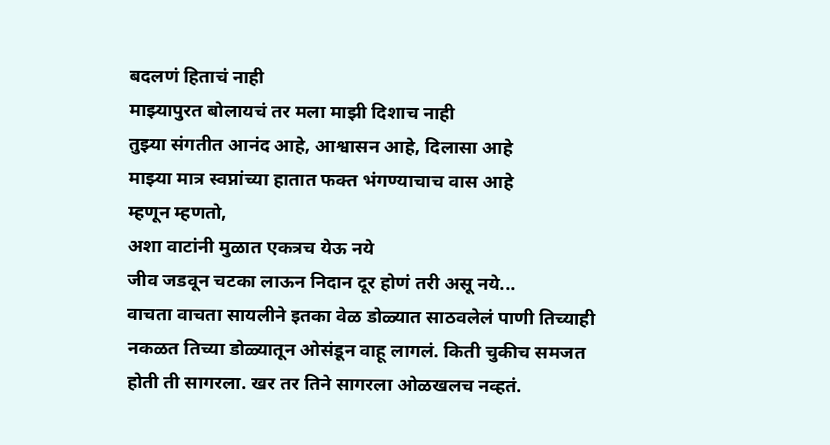बदलणं हिताचं नाही
माझ्यापुरत बोलायचं तर मला माझी दिशाच नाही
तुझ्या संगतीत आनंद आहे, आश्वासन आहे, दिलासा आहे
माझ्या मात्र स्वप्नांच्या हातात फक्त भंगण्याचाच वास आहे
म्हणून म्हणतो,
अशा वाटांनी मुळात एकत्रच येऊ नये
जीव जडवून चटका लाऊन निदान दूर होणं तरी असू नये...
वाचता वाचता सायलीने इतका वेळ डोळ्यात साठवलेलं पाणी तिच्याही नकळत तिच्या डोळ्यातून ओसंडून वाहू लागलं. किती चुकीच समजत होती ती सागरला. खर तर तिने सागरला ओळखलच नव्हतं.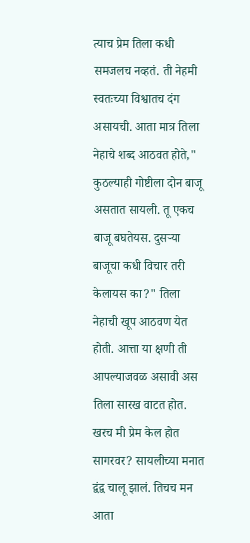त्याच प्रेम तिला कधी समजलच नव्हतं. ती नेहमी स्वतःच्या विश्वातच दंग असायची. आता मात्र तिला नेहाचे शब्द आठवत होते," कुठल्याही गोष्टीला दोन बाजू असतात सायली. तू एकच बाजू बघतेयस. दुसऱ्या बाजूचा कधी विचार तरी केलायस का?" तिला नेहाची खूप आठवण येत होती. आत्ता या क्षणी ती आपल्याजवळ असावी अस तिला सारख वाटत होत. खरच मी प्रेम केल होत सागरवर? सायलीच्या मनात द्वंद्व चालू झालं. तिचच मन आता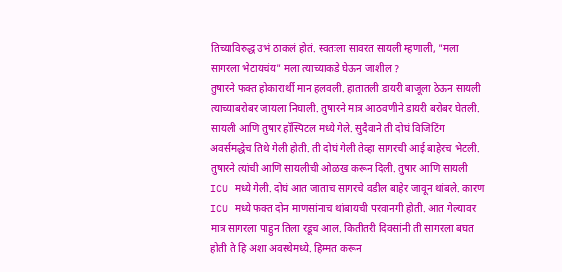तिच्याविरुद्ध उभं ठाकलं होतं. स्वतःला सावरत सायली म्हणाली, "मला सागरला भेटायचंय" मला त्याच्याकडे घेऊन जाशील ?
तुषारने फक्त होकारार्थी मान हलवली. हातातली डायरी बाजूला ठेऊन सायली त्याच्याबरोबर जायला निघाली. तुषारने मात्र आठवणीने डायरी बरोबर घेतली.
सायली आणि तुषार हॉस्पिटल मध्ये गेले. सुदैवाने ती दोघं विजिटिंग अवर्समद्धेच तिथे गेली होती. ती दोघं गेली तेव्हा सागरची आई बाहेरच भेटली. तुषारने त्यांची आणि सायलीची ओळख करून दिली. तुषार आणि सायली ICU मध्ये गेली. दोघं आत जाताच सागरचे वडील बाहेर जावून थांबले. कारण ICU मध्ये फक्त दोन माणसांनाच थांबायची परवानगी होती. आत गेल्यावर मात्र सागरला पाहुन तिला रडूच आल. कितीतरी दिवसांनी ती सागरला बघत होती ते हि अशा अवस्थेमध्ये. हिम्मत करून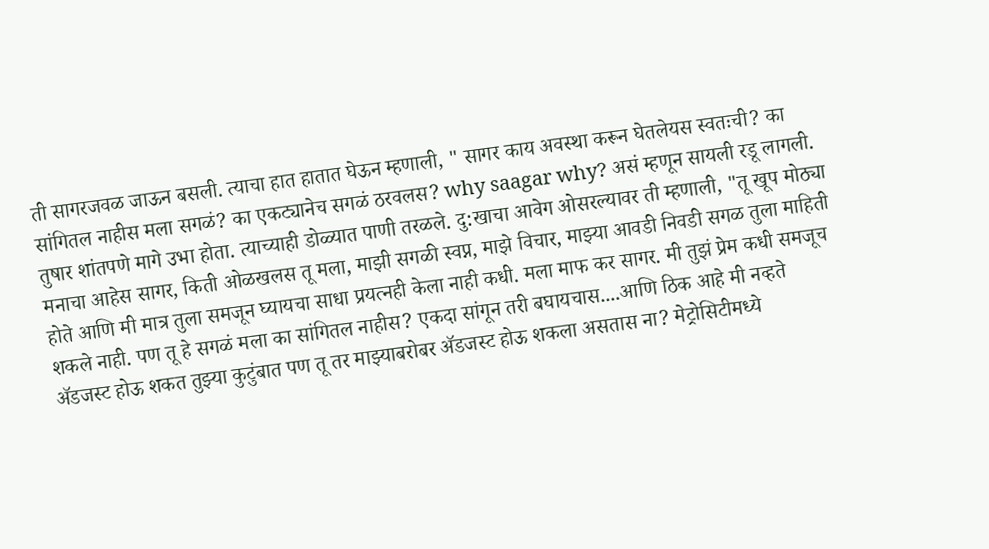ती सागरजवळ जाऊन बसली. त्याचा हात हातात घेऊन म्हणाली, " सागर काय अवस्था करून घेतलेयस स्वतःची? का सांगितल नाहीस मला सगळं? का एकट्यानेच सगळं ठरवलस? why saagar why? असं म्हणून सायली रडू लागली. तुषार शांतपणे मागे उभा होता. त्याच्याही डोळ्यात पाणी तरळले. दु:खाचा आवेग ओसरल्यावर ती म्हणाली, "तू खूप मोठ्या मनाचा आहेस सागर, किती ओळखलस तू मला, माझी सगळी स्वप्न, माझे विचार, माझ्या आवडी निवडी सगळ तुला माहिती होते आणि मी मात्र तुला समजून घ्यायचा साधा प्रयत्नही केला नाही कधी. मला माफ कर सागर. मी तुझं प्रेम कधी समजूच शकले नाही. पण तू हे सगळं मला का सांगितल नाहीस? एकदा सांगून तरी बघायचास....आणि ठिक आहे मी नव्हते ॲडजस्ट होऊ शकत तुझ्या कुटुंबात पण तू तर माझ्याबरोबर ॲडजस्ट होऊ शकला असतास ना? मेट्रोसिटीमध्ये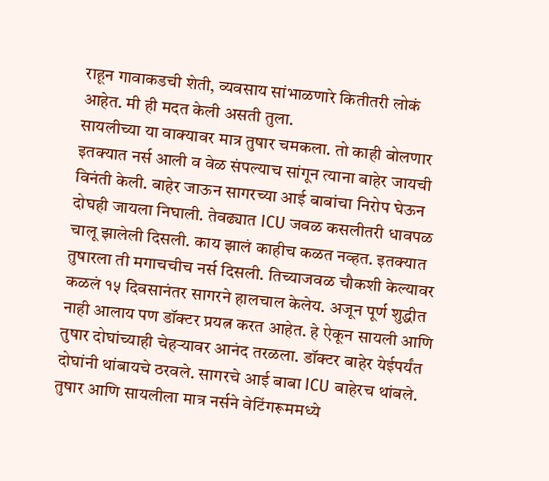राहून गावाकडची शेती, व्यवसाय सांभाळणारे कितीतरी लोकं आहेत. मी ही मदत केली असती तुला.
सायलीच्या या वाक्यावर मात्र तुषार चमकला. तो काही बोलणार इतक्यात नर्स आली व वेळ संपल्याच सांगून त्याना बाहेर जायची विनंती केली. बाहेर जाऊन सागरच्या आई बाबांचा निरोप घेऊन दोघही जायला निघाली. तेवढ्यात ICU जवळ कसलीतरी धावपळ चालू झालेली दिसली. काय झालं काहीच कळत नव्हत. इतक्यात तुषारला ती मगाचचीच नर्स दिसली. तिच्याजवळ चौकशी केल्यावर कळलं १५ दिवसानंतर सागरने हालचाल केलेय. अजून पूर्ण शुद्धीत नाही आलाय पण डॉक्टर प्रयत्न करत आहेत. हे ऐकून सायली आणि तुषार दोघांच्याही चेहऱ्यावर आनंद तरळला. डॉक्टर बाहेर येईपर्यंत दोघांनी थांबायचे ठरवले. सागरचे आई बाबा ICU बाहेरच थांबले. तुषार आणि सायलीला मात्र नर्सने वेटिंगरूममध्ये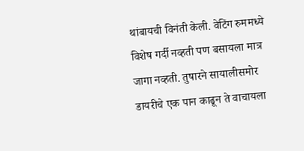थांबायची विनंती केली. वेटिंग रुममध्ये विशेष गर्दी नव्हती पण बसायला मात्र जागा नव्हती. तुषारने सायालीसमोर डायरीचे एक पान काढून ते वाचायला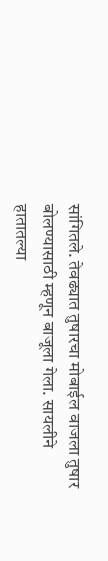सांगितले. तेवढ्यात तुषारचा मोबाईल वाजला तुषार बोलण्यासाठी म्हणून बाजूला गेला. सायलीने हातातल्या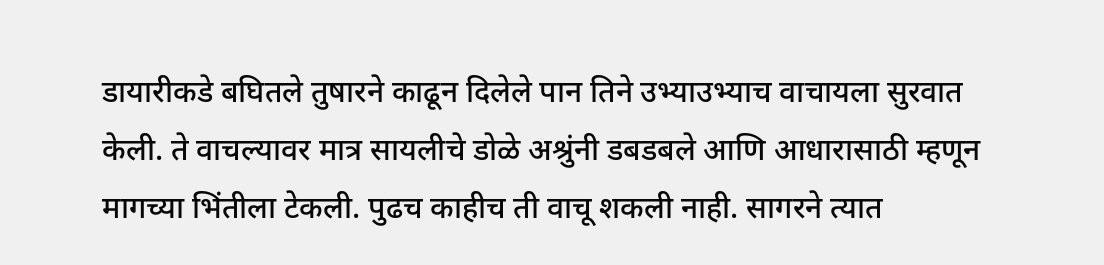डायारीकडे बघितले तुषारने काढून दिलेले पान तिने उभ्याउभ्याच वाचायला सुरवात केली. ते वाचल्यावर मात्र सायलीचे डोळे अश्रुंनी डबडबले आणि आधारासाठी म्हणून मागच्या भिंतीला टेकली. पुढच काहीच ती वाचू शकली नाही. सागरने त्यात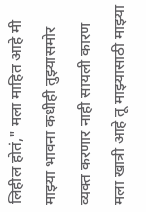लिहील होतं," मला माहित आहे मी माझ्या भावना कधीही तुझ्यासमोर व्यक्त करणार नाही सायली कारण मला खात्री आहे तू माझ्यासाठी माझ्या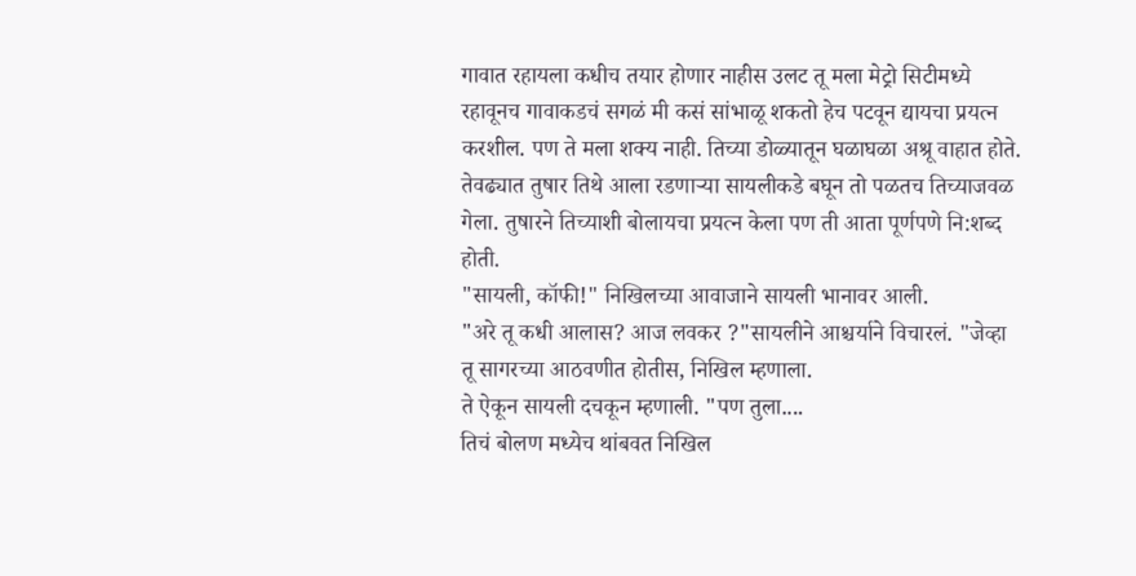गावात रहायला कधीच तयार होणार नाहीस उलट तू मला मेट्रो सिटीमध्ये रहावूनच गावाकडचं सगळं मी कसं सांभाळू शकतो हेच पटवून द्यायचा प्रयत्न करशील. पण ते मला शक्य नाही. तिच्या डोळ्यातून घळाघळा अश्रू वाहात होते. तेवढ्यात तुषार तिथे आला रडणाऱ्या सायलीकडे बघून तो पळतच तिच्याजवळ गेला. तुषारने तिच्याशी बोलायचा प्रयत्न केला पण ती आता पूर्णपणे नि:शब्द होती.
"सायली, कॉफी!" निखिलच्या आवाजाने सायली भानावर आली.
"अरे तू कधी आलास? आज लवकर ?"सायलीने आश्चर्याने विचारलं. "जेव्हा तू सागरच्या आठवणीत होतीस, निखिल म्हणाला.
ते ऐकून सायली दचकून म्हणाली. "पण तुला....
तिचं बोलण मध्येच थांबवत निखिल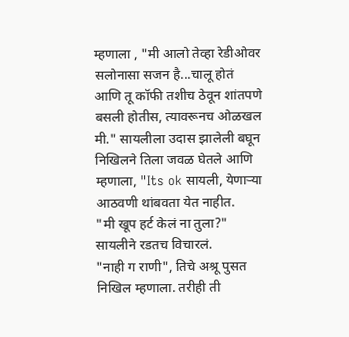म्हणाला , "मी आलो तेव्हा रेडीओवर सलोनासा सजन है...चालू होतं आणि तू कॉफी तशीच ठेवून शांतपणे बसली होतीस, त्यावरूनच ओळखल मी." सायलीला उदास झालेली बघून निखिलने तिला जवळ घेतले आणि म्हणाला, "Its ok सायली, येणाऱ्या आठवणी थांबवता येत नाहीत.
"मी खूप हर्ट केलं ना तुला?" सायलीने रडतच विचारलं.
"नाही ग राणी", तिचे अश्रू पुसत निखिल म्हणाला. तरीही ती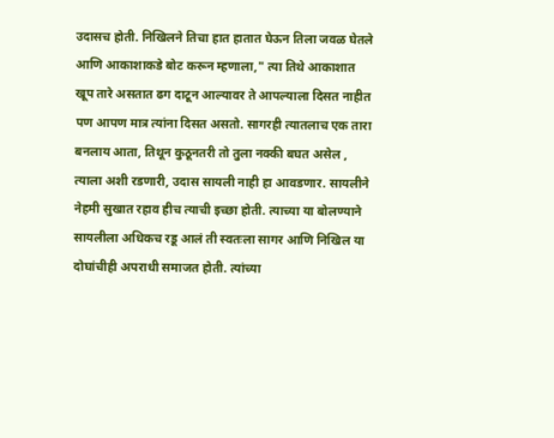उदासच होती. निखिलने तिचा हात हातात घेऊन तिला जवळ घेतले आणि आकाशाकडे बोट करून म्हणाला," त्या तिथे आकाशात खूप तारे असतात ढग दाटून आल्यावर ते आपल्याला दिसत नाहीत पण आपण मात्र त्यांना दिसत असतो. सागरही त्यातलाच एक तारा बनलाय आता, तिथून कुठूनतरी तो तुला नक्की बघत असेल , त्याला अशी रडणारी, उदास सायली नाही हा आवडणार. सायलीने नेहमी सुखात रहाव हीच त्याची इच्छा होती. त्याच्या या बोलण्याने सायलीला अधिकच रडू आलं ती स्वतःला सागर आणि निखिल या दोघांचीही अपराधी समाजत होती. त्यांच्या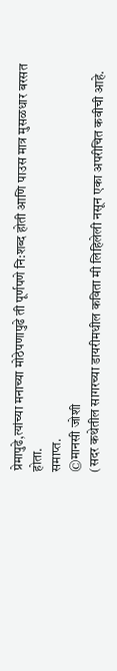प्रेमापुढे,त्यांच्या मनाच्या मोठेपणापुढे ती पूर्णपणे नि:शब्द होती आणि पाउस मात्र मुसळधार बरसत होता.
समाप्त.
©मानसी जोशी
(सदर कथेतील सागरच्या डायरीमधील कविता मी लिहिलेली नसून एका अपरीचित कवीची आहे.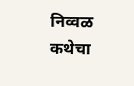निव्वळ कथेचा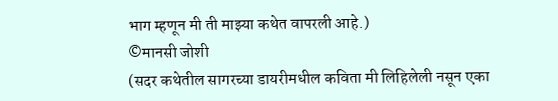भाग म्हणून मी ती माझ्या कथेत वापरली आहे.)
©मानसी जोशी
(सदर कथेतील सागरच्या डायरीमधील कविता मी लिहिलेली नसून एका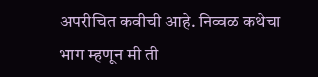अपरीचित कवीची आहे. निव्वळ कथेचा भाग म्हणून मी ती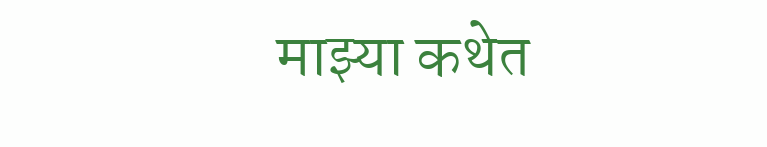माझ्या कथेत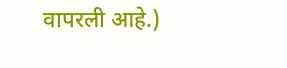वापरली आहे.)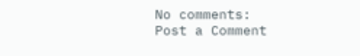No comments:
Post a Comment